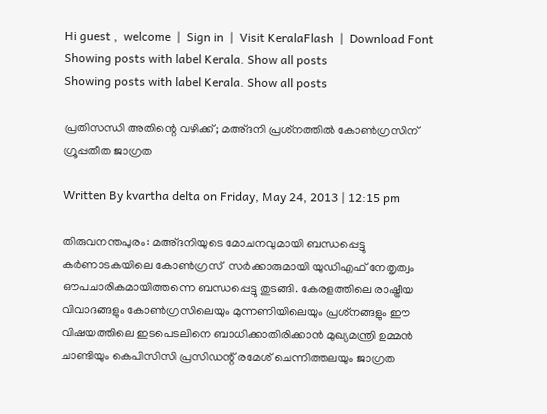Hi guest ,  welcome  |  Sign in  |  Visit KeralaFlash  |  Download Font
Showing posts with label Kerala. Show all posts
Showing posts with label Kerala. Show all posts

പ്രതിസന്ധി അതിന്റെ വഴിക്ക്; മഅ്ദനി പ്രശ്‌നത്തില്‍ കോണ്‍ഗ്രസിന് ഗ്രൂപ്പതീത ജാഗ്രത

Written By kvartha delta on Friday, May 24, 2013 | 12:15 pm

തിരുവനന്തപുരം: മഅ്ദനിയുടെ മോചനവുമായി ബന്ധപ്പെട്ടു കര്‍ണാടകയിലെ കോണ്‍ഗ്രസ്  സര്‍ക്കാരുമായി യുഡിഎഫ് നേതൃത്വം ഔപചാരികമായിത്തന്നെ ബന്ധപ്പെട്ടു തുടങ്ങി. കേരളത്തിലെ രാഷ്ട്രീയ വിവാദങ്ങളും കോണ്‍ഗ്രസിലെയും മുന്നണിയിലെയും പ്രശ്‌നങ്ങളും ഈ വിഷയത്തിലെ ഇടപെടലിനെ ബാധിക്കാതിരിക്കാന്‍ മുഖ്യമന്ത്രി ഉമ്മന്‍ ചാണ്ടിയും കെപിസിസി പ്രസിഡന്റ് രമേശ് ചെന്നിത്തലയും ജാഗ്രത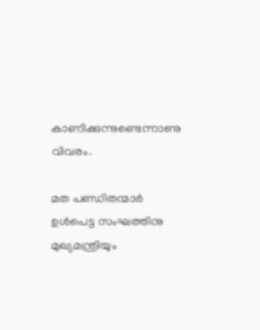കാണിക്കുന്നുണ്ടെന്നാണു വിവരം.

മത പണ്ഡിതന്മാര്‍ ഉള്‍പെട്ട സംഘത്തിനു മുഖ്യമന്ത്രിയും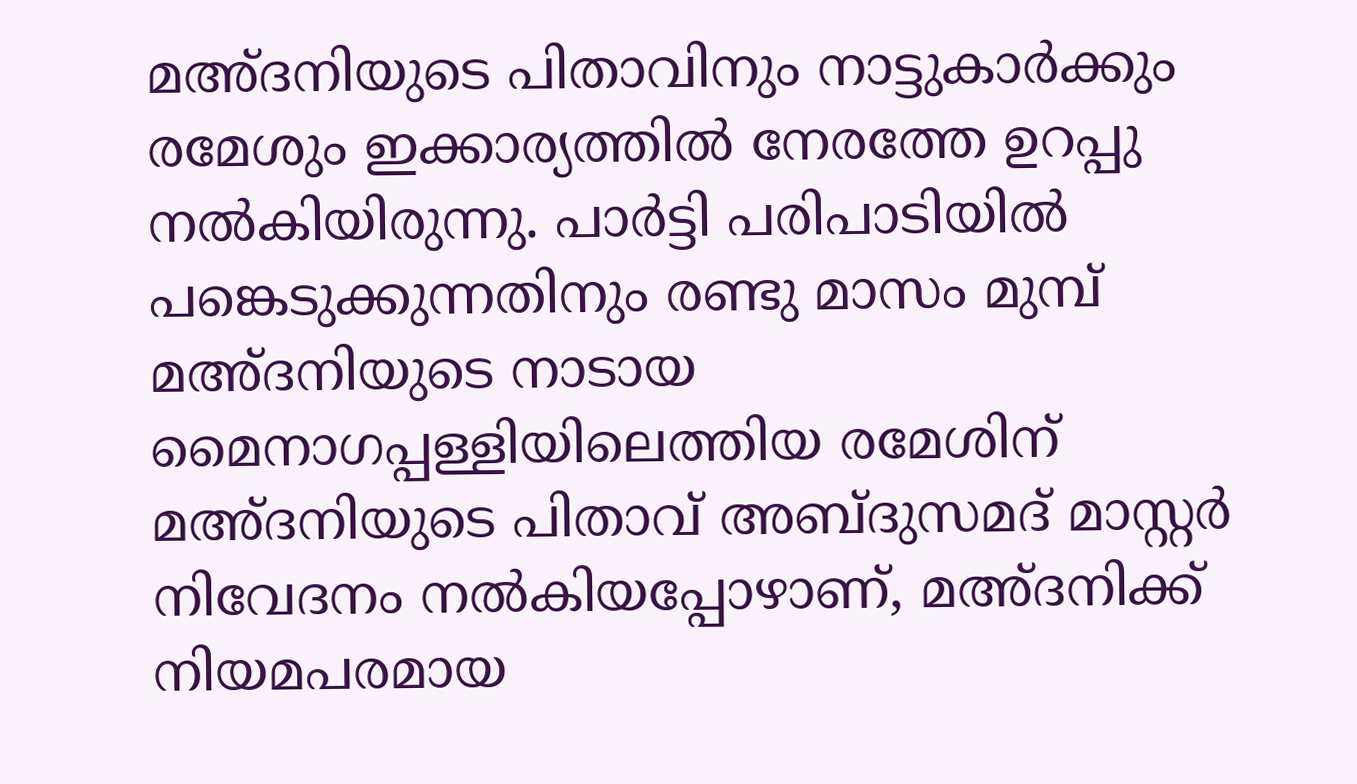മഅ്ദനിയുടെ പിതാവിനും നാട്ടുകാര്‍ക്കും രമേശും ഇക്കാര്യത്തില്‍ നേരത്തേ ഉറപ്പു നല്‍കിയിരുന്നു. പാര്‍ട്ടി പരിപാടിയില്‍ പങ്കെടുക്കുന്നതിനും രണ്ടു മാസം മുമ്പ് മഅ്ദനിയുടെ നാടായ മൈനാഗപ്പള്ളിയിലെത്തിയ രമേശിന് മഅ്ദനിയുടെ പിതാവ് അബ്ദുസമദ് മാസ്റ്റര്‍ നിവേദനം നല്‍കിയപ്പോഴാണ്, മഅ്ദനിക്ക് നിയമപരമായ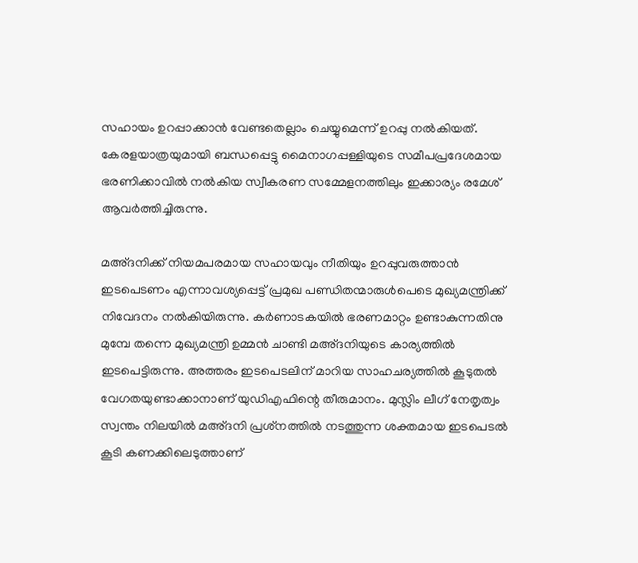സഹായം ഉറപ്പാക്കാന്‍ വേണ്ടതെല്ലാം ചെയ്യുമെന്ന് ഉറപ്പു നല്‍കിയത്. കേരളയാത്രയുമായി ബന്ധപ്പെട്ടു മൈനാഗപ്പള്ളിയുടെ സമീപപ്രദേശമായ ഭരണിക്കാവില്‍ നല്‍കിയ സ്വീകരണ സമ്മേളനത്തിലും ഇക്കാര്യം രമേശ് ആവര്‍ത്തിച്ചിരുന്നു.

മഅ്ദനിക്ക് നിയമപരമായ സഹായവും നീതിയും ഉറപ്പുവരുത്താന്‍ ഇടപെടണം എന്നാവശ്യപ്പെട്ട് പ്രമുഖ പണ്ഡിതന്മാരുള്‍പെടെ മുഖ്യമന്ത്രിക്ക് നിവേദനം നല്‍കിയിരുന്നു. കര്‍ണാടകയില്‍ ഭരണമാറ്റം ഉണ്ടാകുന്നതിനു മുമ്പേ തന്നെ മുഖ്യമന്ത്രി ഉമ്മന്‍ ചാണ്ടി മഅ്ദനിയുടെ കാര്യത്തില്‍ ഇടപെട്ടിരുന്നു. അത്തരം ഇടപെടലിന് മാറിയ സാഹചര്യത്തില്‍ കൂടുതല്‍ വേഗതയുണ്ടാക്കാനാണ് യുഡിഎഫിന്റെ തീരുമാനം. മുസ്ലിം ലീഗ് നേതൃത്വം സ്വന്തം നിലയില്‍ മഅ്ദനി പ്രശ്‌നത്തില്‍ നടത്തുന്ന ശക്തമായ ഇടപെടല്‍ കൂടി കണക്കിലെടുത്താണ്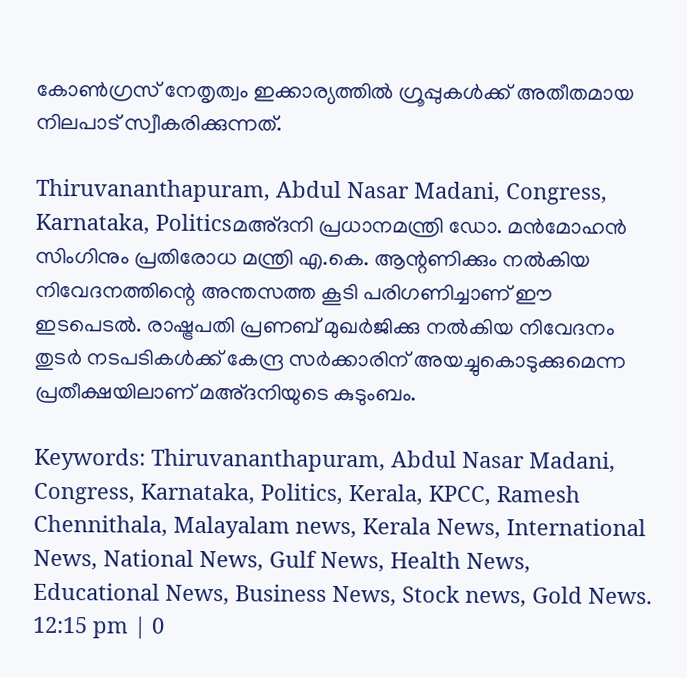കോണ്‍ഗ്രസ് നേതൃത്വം ഇക്കാര്യത്തില്‍ ഗ്രൂപ്പുകള്‍ക്ക് അതീതമായ നിലപാട് സ്വീകരിക്കുന്നത്.

Thiruvananthapuram, Abdul Nasar Madani, Congress, Karnataka, Politicsമഅ്ദനി പ്രധാനമന്ത്രി ഡോ. മന്‍മോഹന്‍ സിംഗിനും പ്രതിരോധ മന്ത്രി എ.കെ. ആന്റണിക്കും നല്‍കിയ നിവേദനത്തിന്റെ അന്തസത്ത കൂടി പരിഗണിച്ചാണ് ഈ ഇടപെടല്‍. രാഷ്ട്രപതി പ്രണബ് മുഖര്‍ജിക്കു നല്‍കിയ നിവേദനം തുടര്‍ നടപടികള്‍ക്ക് കേന്ദ്ര സര്‍ക്കാരിന് അയച്ചുകൊടുക്കുമെന്ന പ്രതീക്ഷയിലാണ് മഅ്ദനിയുടെ കുടുംബം.

Keywords: Thiruvananthapuram, Abdul Nasar Madani, Congress, Karnataka, Politics, Kerala, KPCC, Ramesh Chennithala, Malayalam news, Kerala News, International News, National News, Gulf News, Health News, Educational News, Business News, Stock news, Gold News.
12:15 pm | 0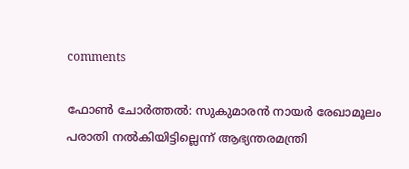comments

ഫോണ്‍ ചോര്‍ത്തല്‍: സുകുമാരന്‍ നായര്‍ രേഖാമൂലം പരാതി നല്‍കിയിട്ടില്ലെന്ന് ആഭ്യന്തരമന്ത്രി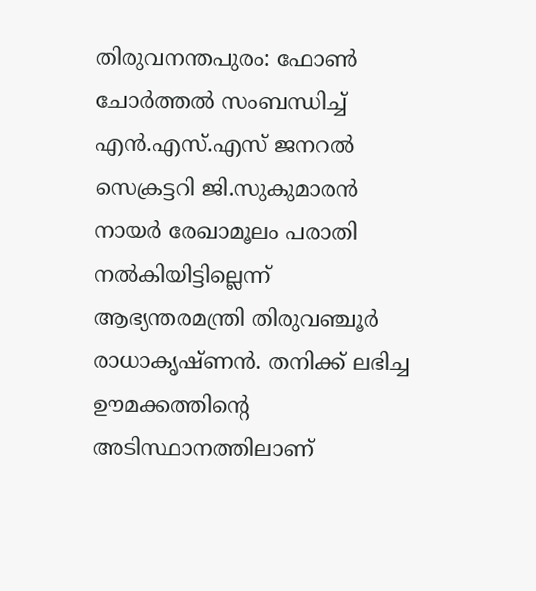തിരുവനന്തപുരം: ഫോണ്‍ ചോര്‍ത്തല്‍ സംബന്ധിച്ച് എന്‍.എസ്.എസ് ജനറല്‍ സെക്രട്ടറി ജി.സുകുമാരന്‍ നായര്‍ രേഖാമൂലം പരാതി നല്‍കിയിട്ടില്ലെന്ന് ആഭ്യന്തരമന്ത്രി തിരുവഞ്ചൂര്‍ രാധാകൃഷ്ണന്‍. തനിക്ക് ലഭിച്ച ഊമക്കത്തിന്റെ അടിസ്ഥാനത്തിലാണ്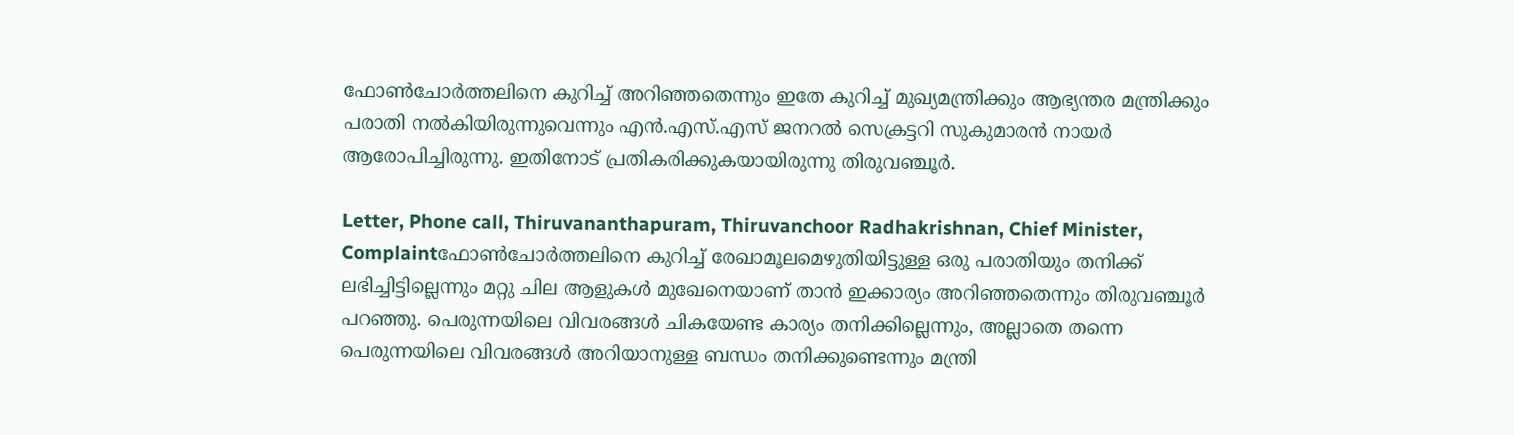ഫോണ്‍ചോര്‍ത്തലിനെ കുറിച്ച് അറിഞ്ഞതെന്നും ഇതേ കുറിച്ച് മുഖ്യമന്ത്രിക്കും ആഭ്യന്തര മന്ത്രിക്കും പരാതി നല്‍കിയിരുന്നുവെന്നും എന്‍.എസ്.എസ് ജനറല്‍ സെക്രട്ടറി സുകുമാരന്‍ നായര്‍ ആരോപിച്ചിരുന്നു. ഇതിനോട് പ്രതികരിക്കുകയായിരുന്നു തിരുവഞ്ചൂര്‍.

Letter, Phone call, Thiruvananthapuram, Thiruvanchoor Radhakrishnan, Chief Minister, Complaintഫോണ്‍ചോര്‍ത്തലിനെ കുറിച്ച് രേഖാമൂലമെഴുതിയിട്ടുള്ള ഒരു പരാതിയും തനിക്ക് ലഭിച്ചിട്ടില്ലെന്നും മറ്റു ചില ആളുകള്‍ മുഖേനെയാണ് താന്‍ ഇക്കാര്യം അറിഞ്ഞതെന്നും തിരുവഞ്ചൂര്‍ പറഞ്ഞു. പെരുന്നയിലെ വിവരങ്ങള്‍ ചികയേണ്ട കാര്യം തനിക്കില്ലെന്നും, അല്ലാതെ തന്നെ പെരുന്നയിലെ വിവരങ്ങള്‍ അറിയാനുള്ള ബന്ധം തനിക്കുണ്ടെന്നും മന്ത്രി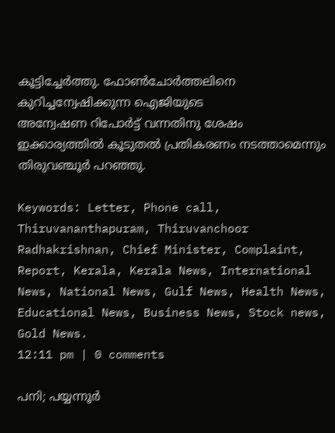കൂട്ടിച്ചേര്‍ത്തു. ഫോണ്‍ചോര്‍ത്തലിനെ കുറിച്ചന്വേഷിക്കുന്ന ഐജിയുടെ
അന്വേഷണ റിപോര്‍ട്ട് വന്നതിനു ശേഷം ഇക്കാര്യത്തില്‍ കൂടുതല്‍ പ്രതികരണം നടത്താമെന്നും തിരുവഞ്ചൂര്‍ പറഞ്ഞു.

Keywords: Letter, Phone call, Thiruvananthapuram, Thiruvanchoor Radhakrishnan, Chief Minister, Complaint, Report, Kerala, Kerala News, International News, National News, Gulf News, Health News, Educational News, Business News, Stock news, Gold News.
12:11 pm | 0 comments

പനി; പയ്യന്നൂര്‍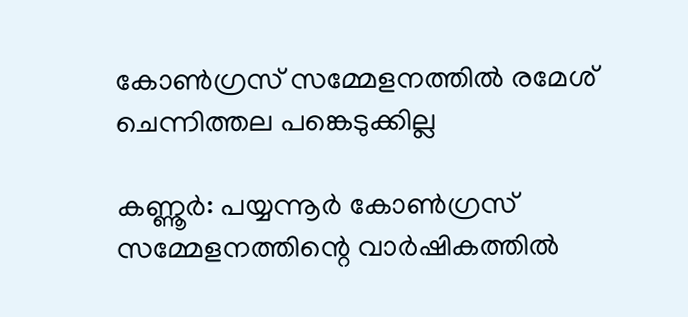കോണ്‍ഗ്രസ് സമ്മേളനത്തില്‍ രമേശ് ചെന്നിത്തല പങ്കെടുക്കില്ല

കണ്ണൂര്‍: പയ്യന്നൂര്‍ കോണ്‍ഗ്രസ് സമ്മേളനത്തിന്റെ വാര്‍ഷികത്തില്‍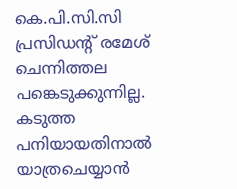കെ.പി.സി.സി പ്രസിഡന്റ് രമേശ് ചെന്നിത്തല പങ്കെടുക്കുന്നില്ല. കടുത്ത പനിയായതിനാല്‍ യാത്രചെയ്യാന്‍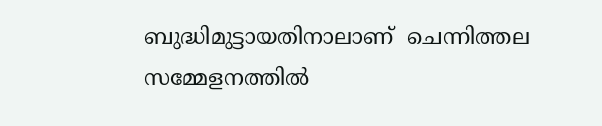ബുദ്ധിമുട്ടായതിനാലാണ്  ചെന്നിത്തല സമ്മേളനത്തില്‍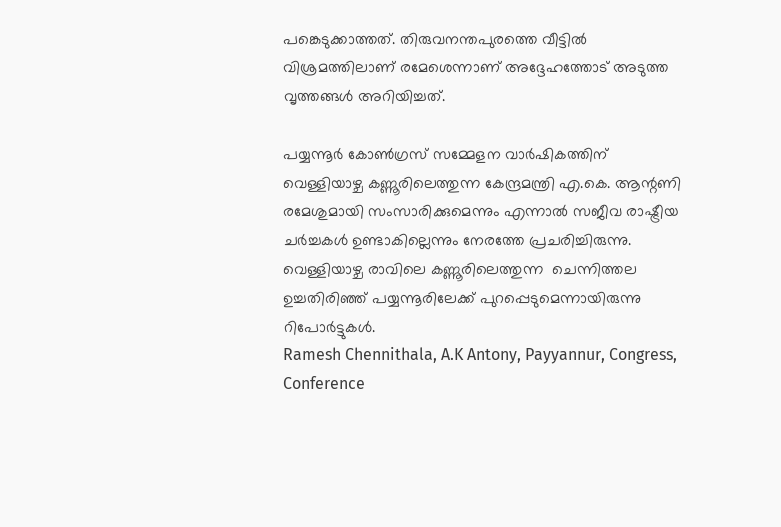പങ്കെടുക്കാത്തത്. തിരുവനന്തപുരത്തെ വീട്ടില്‍ വിശ്രമത്തിലാണ് രമേശെന്നാണ് അദ്ദേഹത്തോട് അടുത്ത വൃത്തങ്ങള്‍ അറിയിച്ചത്.

പയ്യന്നൂര്‍ കോണ്‍ഗ്രസ് സമ്മേളന വാര്‍ഷികത്തിന് വെള്ളിയാഴ്ച കണ്ണൂരിലെത്തുന്ന കേന്ദ്രമന്ത്രി എ.കെ. ആന്റണി രമേശുമായി സംസാരിക്കുമെന്നും എന്നാല്‍ സജീവ രാഷ്ട്രീയ ചര്‍ച്ചകള്‍ ഉണ്ടാകില്ലെന്നും നേരത്തേ പ്രചരിച്ചിരുന്നു. വെള്ളിയാഴ്ച രാവിലെ കണ്ണൂരിലെത്തുന്ന  ചെന്നിത്തല  ഉച്ചതിരിഞ്ഞ് പയ്യന്നൂരിലേക്ക് പുറപ്പെടുമെന്നായിരുന്നു റിപോര്‍ട്ടുകള്‍.
Ramesh Chennithala, A.K Antony, Payyannur, Congress, Conference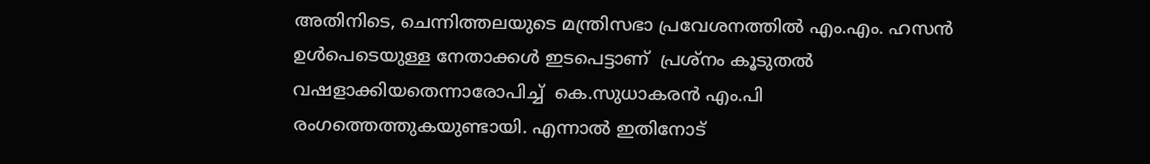അതിനിടെ, ചെന്നിത്തലയുടെ മന്ത്രിസഭാ പ്രവേശനത്തില്‍ എം.എം. ഹസന്‍ ഉള്‍പെടെയുള്ള നേതാക്കള്‍ ഇടപെട്ടാണ്  പ്രശ്‌നം കൂടുതല്‍ വഷളാക്കിയതെന്നാരോപിച്ച്  കെ.സുധാകരന്‍ എം.പി
രംഗത്തെത്തുകയുണ്ടായി. എന്നാല്‍ ഇതിനോട്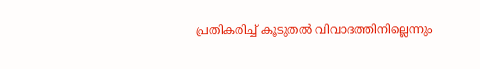പ്രതികരിച്ച് കൂടുതല്‍ വിവാദത്തിനില്ലെന്നും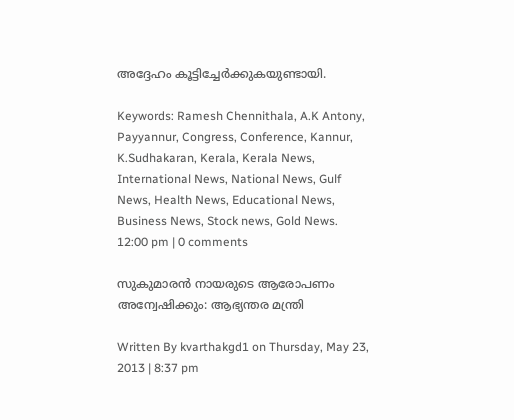അദ്ദേഹം കൂട്ടിച്ചേര്‍ക്കുകയുണ്ടായി.

Keywords: Ramesh Chennithala, A.K Antony, Payyannur, Congress, Conference, Kannur, K.Sudhakaran, Kerala, Kerala News, International News, National News, Gulf News, Health News, Educational News, Business News, Stock news, Gold News.
12:00 pm | 0 comments

സുകുമാരന്‍ നായരുടെ ആരോപണം അന്വേഷിക്കും: ആഭ്യന്തര മന്ത്രി

Written By kvarthakgd1 on Thursday, May 23, 2013 | 8:37 pm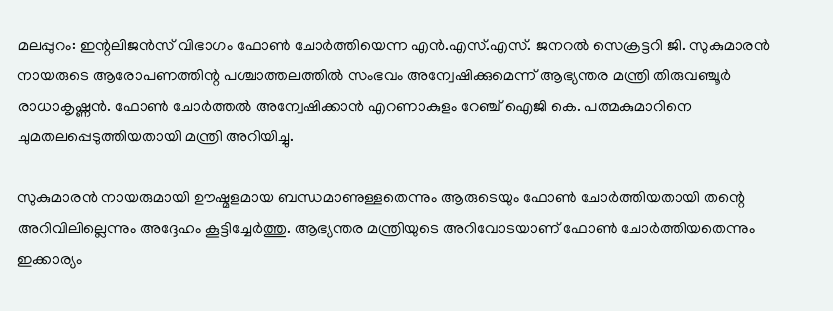മലപ്പുറം: ഇന്റലിജന്‍സ് വിഭാഗം ഫോണ്‍ ചോര്‍ത്തിയെന്ന എന്‍.എസ്.എസ്. ജനറല്‍ സെക്രട്ടറി ജി. സുകുമാരന്‍ നായരുടെ ആരോപണത്തിന്റ പശ്ചാത്തലത്തില്‍ സംഭവം അന്വേഷിക്കുമെന്ന് ആഭ്യന്തര മന്ത്രി തിരുവഞ്ചൂര്‍ രാധാകൃഷ്ണന്‍. ഫോണ്‍ ചോര്‍ത്തല്‍ അന്വേഷിക്കാന്‍ എറണാകുളം റേഞ്ച് ഐജി കെ. പത്മകുമാറിനെ ചുമതലപ്പെടുത്തിയതായി മന്ത്രി അറിയിച്ചു.

സുകുമാരന്‍ നായരുമായി ഊഷ്മളമായ ബന്ധമാണുള്ളതെന്നും ആരുടെയും ഫോണ്‍ ചോര്‍ത്തിയതായി തന്റെ അറിവിലില്ലെന്നും അദ്ദേഹം കൂട്ടിച്ചേര്‍ത്തു. ആഭ്യന്തര മന്ത്രിയുടെ അറിവോടയാണ് ഫോണ്‍ ചോര്‍ത്തിയതെന്നും ഇക്കാര്യം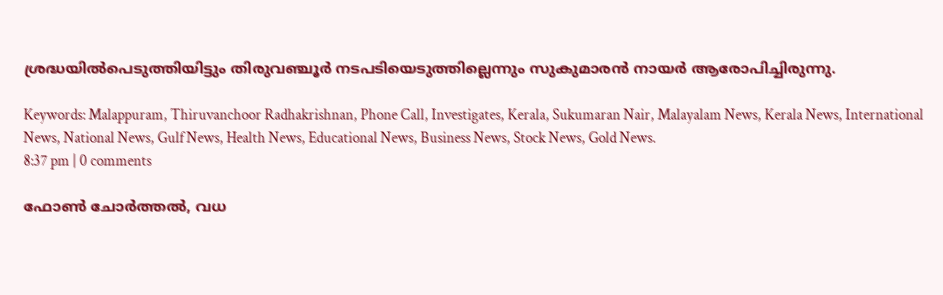ശ്രദ്ധയില്‍പെടുത്തിയിട്ടും തിരുവഞ്ചൂര്‍ നടപടിയെടുത്തില്ലെന്നും സുകുമാരന്‍ നായര്‍ ആരോപിച്ചിരുന്നു.

Keywords: Malappuram, Thiruvanchoor Radhakrishnan, Phone Call, Investigates, Kerala, Sukumaran Nair, Malayalam News, Kerala News, International News, National News, Gulf News, Health News, Educational News, Business News, Stock News, Gold News.
8:37 pm | 0 comments

ഫോണ്‍ ചോര്‍ത്തല്‍, വധ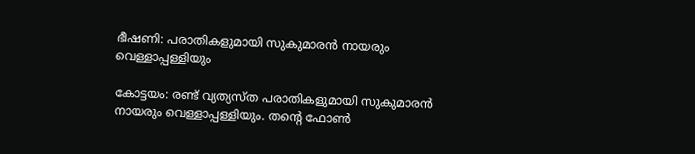ഭീഷണി: പരാതികളുമായി സുകുമാരന്‍ നായരും വെള്ളാപ്പള്ളിയും

കോട്ടയം: രണ്ട് വ്യത്യസ്ത പരാതികളുമായി സുകുമാരന്‍ നായരും വെള്ളാപ്പള്ളിയും. തന്റെ ഫോണ്‍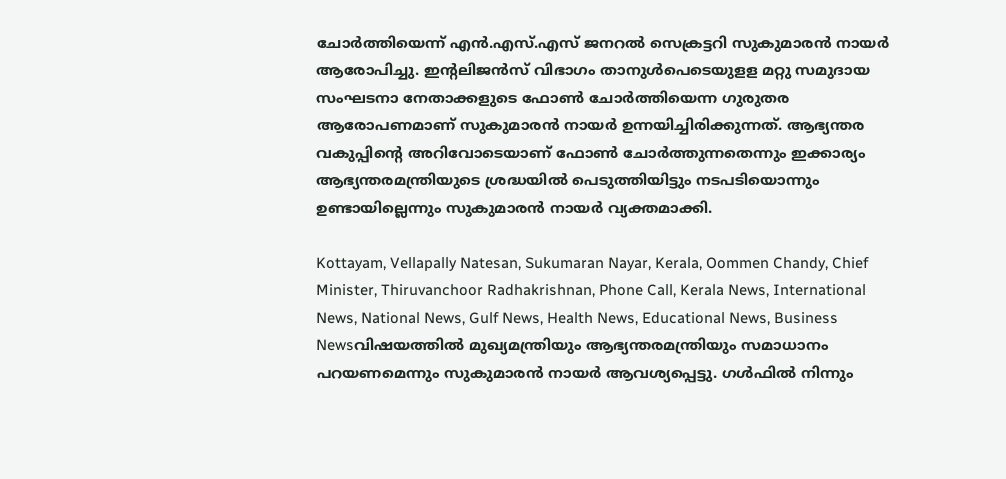ചോര്‍ത്തിയെന്ന് എന്‍.എസ്.എസ് ജനറല്‍ സെക്രട്ടറി സുകുമാരന്‍ നായര്‍ ആരോപിച്ചു. ഇന്റലിജന്‍സ് വിഭാഗം താനുള്‍പെടെയുളള മറ്റു സമുദായ സംഘടനാ നേതാക്കളുടെ ഫോണ്‍ ചോര്‍ത്തിയെന്ന ഗുരുതര ആരോപണമാണ് സുകുമാരന്‍ നായര്‍ ഉന്നയിച്ചിരിക്കുന്നത്. ആഭ്യന്തര വകുപ്പിന്റെ അറിവോടെയാണ് ഫോണ്‍ ചോര്‍ത്തുന്നതെന്നും ഇക്കാര്യം ആഭ്യന്തരമന്ത്രിയുടെ ശ്രദ്ധയില്‍ പെടുത്തിയിട്ടും നടപടിയൊന്നും ഉണ്ടായില്ലെന്നും സുകുമാരന്‍ നായര്‍ വ്യക്തമാക്കി.

Kottayam, Vellapally Natesan, Sukumaran Nayar, Kerala, Oommen Chandy, Chief Minister, Thiruvanchoor Radhakrishnan, Phone Call, Kerala News, International News, National News, Gulf News, Health News, Educational News, Business Newsവിഷയത്തില്‍ മുഖ്യമന്ത്രിയും ആഭ്യന്തരമന്ത്രിയും സമാധാനം പറയണമെന്നും സുകുമാരന്‍ നായര്‍ ആവശ്യപ്പെട്ടു. ഗള്‍ഫില്‍ നിന്നും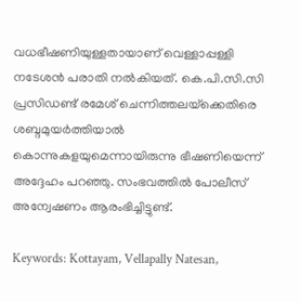വധഭീഷണിയുള്ളതായാണ് വെള്ളാപ്പള്ളി നടേശന്‍ പരാതി നല്‍കിയത്. കെ.പി.സി.സി പ്രസിഡണ്ട് രമേശ് ചെന്നിത്തലയ്‌ക്കെതിരെ ശബ്ദമുയര്‍ത്തിയാല്‍ കൊന്നുകളയുമെന്നായിരുന്നു ഭീഷണിയെന്ന് അദ്ദേഹം പറഞ്ഞു. സംഭവത്തില്‍ പോലീസ് അന്വേഷണം ആരംഭിച്ചിട്ടുണ്ട്.

Keywords: Kottayam, Vellapally Natesan,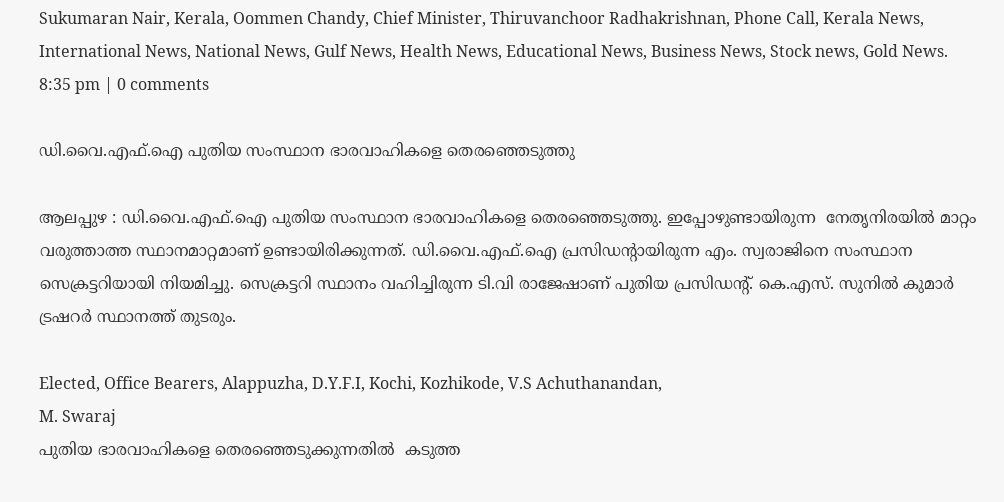Sukumaran Nair, Kerala, Oommen Chandy, Chief Minister, Thiruvanchoor Radhakrishnan, Phone Call, Kerala News, International News, National News, Gulf News, Health News, Educational News, Business News, Stock news, Gold News.
8:35 pm | 0 comments

ഡി.വൈ.എഫ്.ഐ പുതിയ സംസ്ഥാന ഭാരവാഹികളെ തെരഞ്ഞെടുത്തു

ആലപ്പുഴ : ഡി.വൈ.എഫ്.ഐ പുതിയ സംസ്ഥാന ഭാരവാഹികളെ തെരഞ്ഞെടുത്തു. ഇപ്പോഴുണ്ടായിരുന്ന  നേതൃനിരയില്‍ മാറ്റം വരുത്താത്ത സ്ഥാനമാറ്റമാണ് ഉണ്ടായിരിക്കുന്നത്. ഡി.വൈ.എഫ്.ഐ പ്രസിഡന്റായിരുന്ന എം. സ്വരാജിനെ സംസ്ഥാന സെക്രട്ടറിയായി നിയമിച്ചു. സെക്രട്ടറി സ്ഥാനം വഹിച്ചിരുന്ന ടി.വി രാജേഷാണ് പുതിയ പ്രസിഡന്റ്. കെ.എസ്. സുനില്‍ കുമാര്‍ ട്രഷറര്‍ സ്ഥാനത്ത് തുടരും.

Elected, Office Bearers, Alappuzha, D.Y.F.I, Kochi, Kozhikode, V.S Achuthanandan,
M. Swaraj
പുതിയ ഭാരവാഹികളെ തെരഞ്ഞെടുക്കുന്നതില്‍  കടുത്ത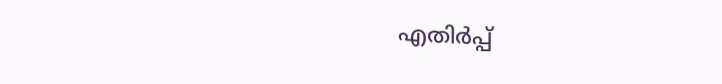എതിര്‍പ്പ്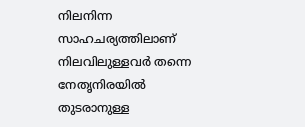നിലനിന്ന സാഹചര്യത്തിലാണ് നിലവിലുള്ളവര്‍ തന്നെ നേതൃനിരയില്‍ തുടരാനുള്ള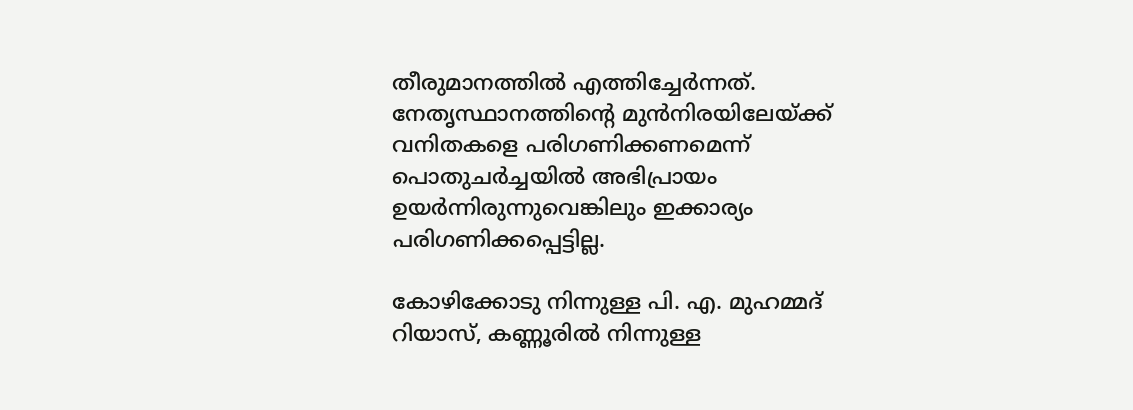തീരുമാനത്തില്‍ എത്തിച്ചേര്‍ന്നത്. നേതൃസ്ഥാനത്തിന്റെ മുന്‍നിരയിലേയ്ക്ക് വനിതകളെ പരിഗണിക്കണമെന്ന് പൊതുചര്‍ച്ചയില്‍ അഭിപ്രായം ഉയര്‍ന്നിരുന്നുവെങ്കിലും ഇക്കാര്യം പരിഗണിക്കപ്പെട്ടില്ല.

കോഴിക്കോടു നിന്നുള്ള പി. എ. മുഹമ്മദ് റിയാസ്, കണ്ണൂരില്‍ നിന്നുള്ള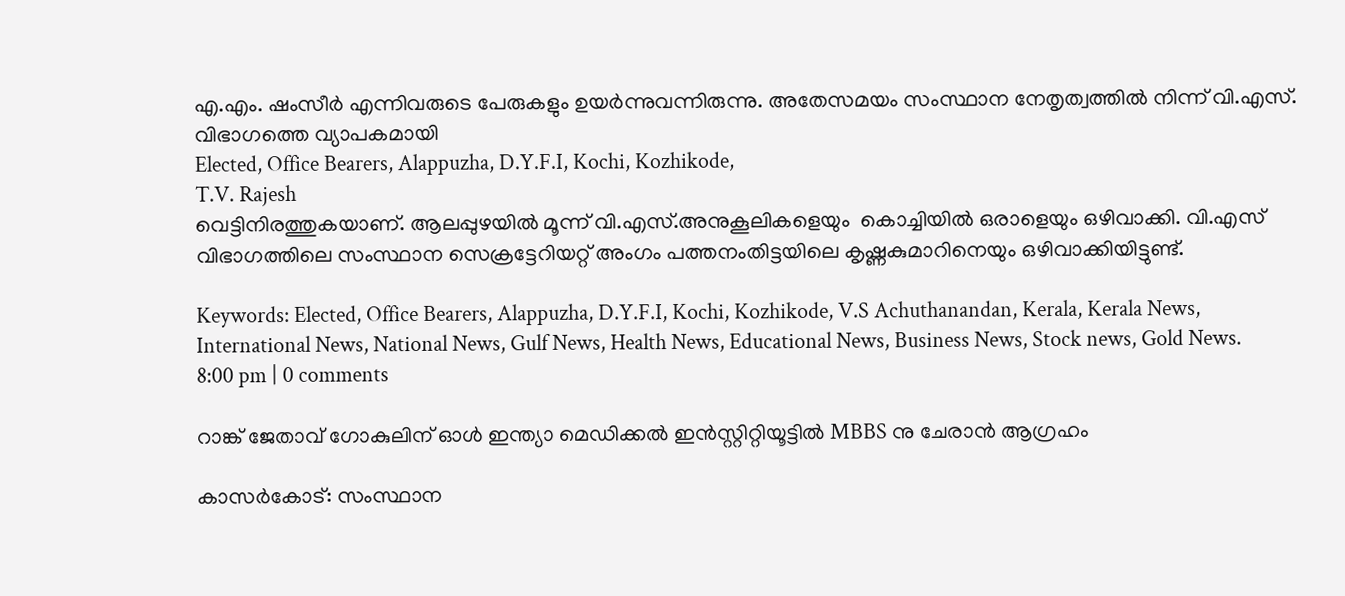എ.എം. ഷംസീര്‍ എന്നിവരുടെ പേരുകളും ഉയര്‍ന്നുവന്നിരുന്നു. അതേസമയം സംസ്ഥാന നേതൃത്വത്തില്‍ നിന്ന് വി.എസ്. വിഭാഗത്തെ വ്യാപകമായി
Elected, Office Bearers, Alappuzha, D.Y.F.I, Kochi, Kozhikode,
T.V. Rajesh
വെട്ടിനിരത്തുകയാണ്. ആലപ്പുഴയില്‍ മൂന്ന് വി.എസ്.അനുകൂലികളെയും  കൊച്ചിയില്‍ ഒരാളെയും ഒഴിവാക്കി. വി.എസ് വിഭാഗത്തിലെ സംസ്ഥാന സെക്രട്ടേറിയറ്റ് അംഗം പത്തനംതിട്ടയിലെ കൃഷ്ണകുമാറിനെയും ഒഴിവാക്കിയിട്ടുണ്ട്.

Keywords: Elected, Office Bearers, Alappuzha, D.Y.F.I, Kochi, Kozhikode, V.S Achuthanandan, Kerala, Kerala News, International News, National News, Gulf News, Health News, Educational News, Business News, Stock news, Gold News.
8:00 pm | 0 comments

റാങ്ക് ജേതാവ് ഗോകുലിന് ഓള്‍ ഇന്ത്യാ മെഡിക്കല്‍ ഇന്‍സ്റ്റിറ്റിയൂട്ടില്‍ MBBS നു ചേരാന്‍ ആഗ്രഹം

കാസര്‍കോട്: സംസ്ഥാന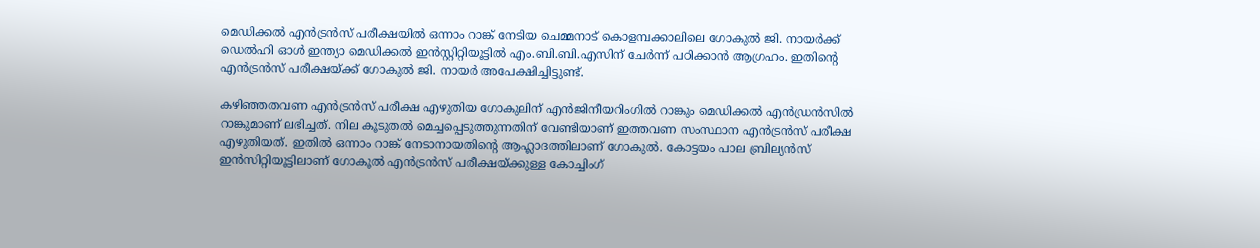മെഡിക്കല്‍ എന്‍ട്രന്‍സ് പരീക്ഷയില്‍ ഒന്നാം റാങ്ക് നേടിയ ചെമ്മനാട് കൊളമ്പക്കാലിലെ ഗോകുല്‍ ജി. നായര്‍ക്ക് ഡെല്‍ഹി ഓള്‍ ഇന്ത്യാ മെഡിക്കല്‍ ഇന്‍സ്റ്റിറ്റിയൂട്ടില്‍ എം.ബി.ബി.എസിന് ചേര്‍ന്ന് പഠിക്കാന്‍ ആഗ്രഹം. ഇതിന്റെ എന്‍ട്രന്‍സ് പരീക്ഷയ്ക്ക് ഗോകുല്‍ ജി. നായര്‍ അപേക്ഷിച്ചിട്ടുണ്ട്.

കഴിഞ്ഞതവണ എന്‍ട്രന്‍സ് പരീക്ഷ എഴുതിയ ഗോകുലിന് എന്‍ജിനീയറിംഗില്‍ റാങ്കും മെഡിക്കല്‍ എന്‍ഡ്രന്‍സില്‍ റാങ്കുമാണ് ലഭിച്ചത്. നില കൂടുതല്‍ മെച്ചപ്പെടുത്തുന്നതിന് വേണ്ടിയാണ് ഇത്തവണ സംസ്ഥാന എന്‍ട്രന്‍സ് പരീക്ഷ എഴുതിയത്. ഇതില്‍ ഒന്നാം റാങ്ക് നേടാനായതിന്റെ ആഹ്ലാദത്തിലാണ് ഗോകുല്‍. കോട്ടയം പാല ബ്രില്യന്‍സ് ഇന്‍സിറ്റിയൂട്ടിലാണ് ഗോകൂല്‍ എന്‍ട്രന്‍സ് പരീക്ഷയ്ക്കുള്ള കോച്ചിംഗ്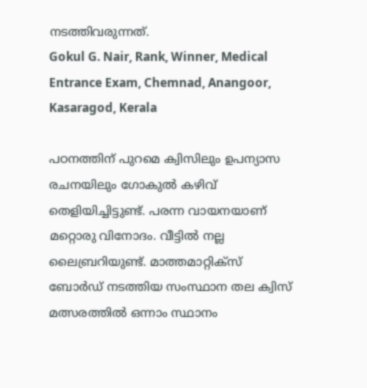നടത്തിവരുന്നത്.
Gokul G. Nair, Rank, Winner, Medical Entrance Exam, Chemnad, Anangoor, Kasaragod, Kerala

പഠനത്തിന് പുറമെ ക്വിസിലും ഉപന്യാസ രചനയിലും ഗോകുല്‍ കഴിവ് തെളിയിച്ചിട്ടുണ്ട്. പരന്ന വായനയാണ് മറ്റൊരു വിനോദം. വീട്ടില്‍ നല്ല ലൈബ്രറിയുണ്ട്. മാത്തമാറ്റിക്‌സ് ബോര്‍ഡ് നടത്തിയ സംസ്ഥാന തല ക്വിസ് മത്സരത്തില്‍ ഒന്നാം സ്ഥാനം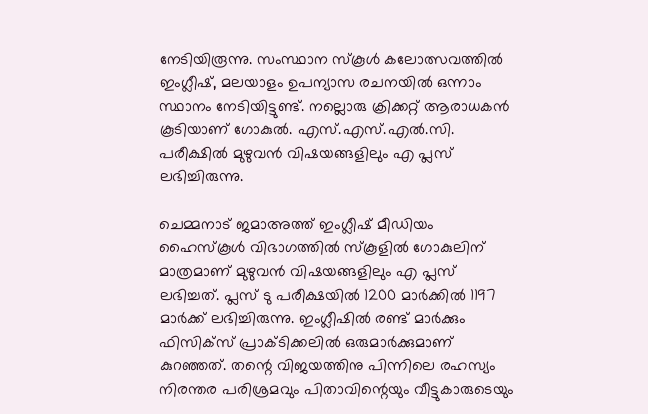നേടിയിരൂന്നു. സംസ്ഥാന സ്‌കൂള്‍ കലോത്സവത്തില്‍ ഇംഗ്ലീഷ്, മലയാളം ഉപന്യാസ രചനയില്‍ ഒന്നാം സ്ഥാനം നേടിയിട്ടുണ്ട്. നല്ലൊരു ക്രിക്കറ്റ് ആരാധകന്‍ കൂടിയാണ് ഗോകുല്‍. എസ്.എസ്.എല്‍.സി. പരീക്ഷില്‍ മുഴുവന്‍ വിഷയങ്ങളിലും എ പ്ലസ് ലഭിച്ചിരുന്നു.

ചെമ്മനാട് ജമാഅത്ത് ഇംഗ്ലീഷ് മീഡിയം ഹൈസ്‌കൂള്‍ വിഭാഗത്തില്‍ സ്‌കൂളില്‍ ഗോകുലിന് മാത്രമാണ് മുഴുവന്‍ വിഷയങ്ങളിലും എ പ്ലസ് ലഭിച്ചത്. പ്ലസ് ടു പരീക്ഷയില്‍ 1200 മാര്‍ക്കില്‍ 1197 മാര്‍ക്ക് ലഭിച്ചിരുന്നു. ഇംഗ്ലീഷില്‍ രണ്ട് മാര്‍ക്കും ഫിസിക്‌സ് പ്രാക്ടിക്കലില്‍ ഒരുമാര്‍ക്കുമാണ് കുറഞ്ഞത്. തന്റെ വിജയത്തിനു പിന്നിലെ രഹസ്യം നിരന്തര പരിശ്രമവും പിതാവിന്റെയും വീട്ടുകാരുടെയും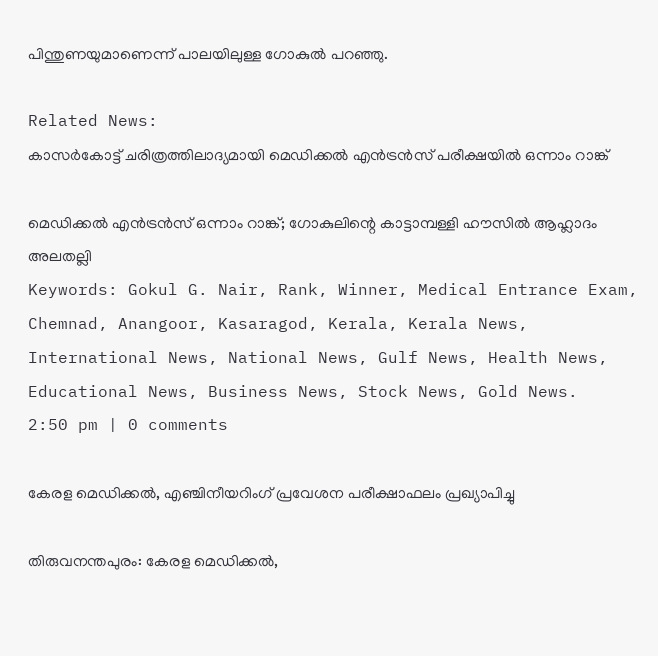പിന്തുണയുമാണെന്ന് പാലയിലുള്ള ഗോകുല്‍ പറഞ്ഞു.

Related News:
കാസര്‍കോട്ട് ചരിത്രത്തിലാദ്യമായി മെഡിക്കല്‍ എന്‍ട്രന്‍സ് പരീക്ഷയില്‍ ഒന്നാം റാങ്ക്

മെഡിക്കല്‍ എന്‍ട്രന്‍സ് ഒന്നാം റാങ്ക്; ഗോകുലിന്റെ കാട്ടാമ്പള്ളി ഹൗസില്‍ ആഹ്ലാദം അലതല്ലി
Keywords: Gokul G. Nair, Rank, Winner, Medical Entrance Exam, Chemnad, Anangoor, Kasaragod, Kerala, Kerala News, International News, National News, Gulf News, Health News, Educational News, Business News, Stock News, Gold News.
2:50 pm | 0 comments

കേരള മെഡിക്കല്‍, എഞ്ചിനീയറിംഗ് പ്രവേശന പരീക്ഷാഫലം പ്രഖ്യാപിച്ചു

തിരുവനന്തപുരം: കേരള മെഡിക്കല്‍,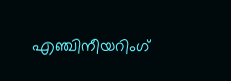എഞ്ചിനീയറിംഗ്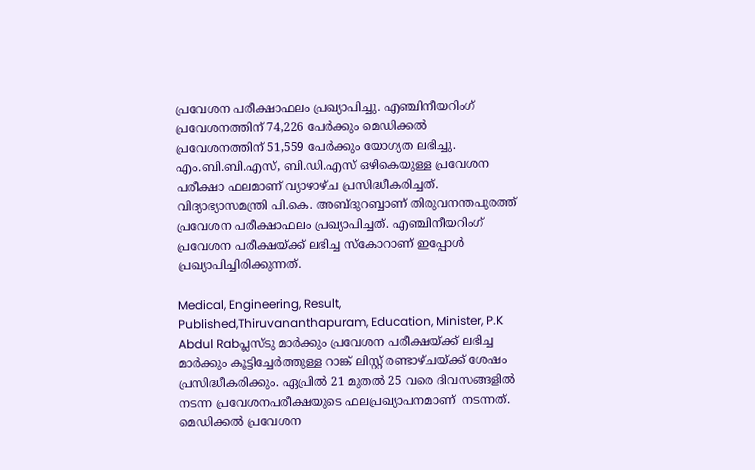പ്രവേശന പരീക്ഷാഫലം പ്രഖ്യാപിച്ചു. എഞ്ചിനീയറിംഗ് പ്രവേശനത്തിന് 74,226 പേര്‍ക്കും മെഡിക്കല്‍ പ്രവേശനത്തിന് 51,559 പേര്‍ക്കും യോഗ്യത ലഭിച്ചു. എം.ബി.ബി.എസ്, ബി.ഡി.എസ് ഒഴികെയുള്ള പ്രവേശന പരീക്ഷാ ഫലമാണ് വ്യാഴാഴ്ച പ്രസിദ്ധീകരിച്ചത്. വിദ്യാഭ്യാസമന്ത്രി പി.കെ. അബ്ദുറബ്ബാണ് തിരുവനന്തപുരത്ത് പ്രവേശന പരീക്ഷാഫലം പ്രഖ്യാപിച്ചത്. എഞ്ചിനീയറിംഗ് പ്രവേശന പരീക്ഷയ്ക്ക് ലഭിച്ച സ്‌കോറാണ് ഇപ്പോള്‍ പ്രഖ്യാപിച്ചിരിക്കുന്നത്.

Medical, Engineering, Result, Published,Thiruvananthapuram, Education, Minister, P.K Abdul Rabപ്ലസ്ടു മാര്‍ക്കും പ്രവേശന പരീക്ഷയ്ക്ക് ലഭിച്ച മാര്‍ക്കും കൂട്ടിച്ചേര്‍ത്തുള്ള റാങ്ക് ലിസ്റ്റ് രണ്ടാഴ്ചയ്ക്ക് ശേഷം പ്രസിദ്ധീകരിക്കും. ഏപ്രില്‍ 21 മുതല്‍ 25 വരെ ദിവസങ്ങളില്‍ നടന്ന പ്രവേശനപരീക്ഷയുടെ ഫലപ്രഖ്യാപനമാണ്  നടന്നത്. മെഡിക്കല്‍ പ്രവേശന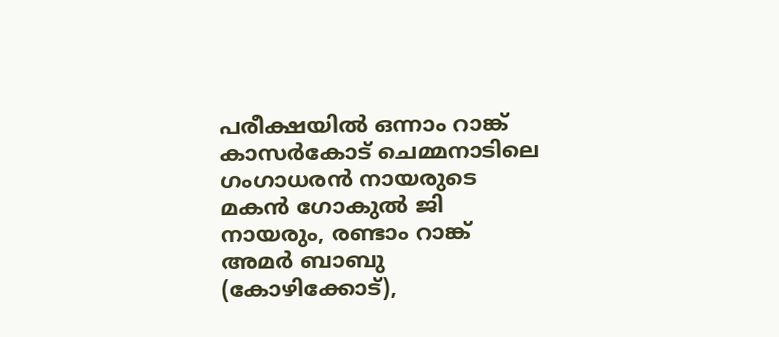പരീക്ഷയില്‍ ഒന്നാം റാങ്ക്  കാസര്‍കോട് ചെമ്മനാടിലെ ഗംഗാധരന്‍ നായരുടെ മകന്‍ ഗോകുല്‍ ജി നായരും, രണ്ടാം റാങ്ക് അമര്‍ ബാബു (കോഴിക്കോട്),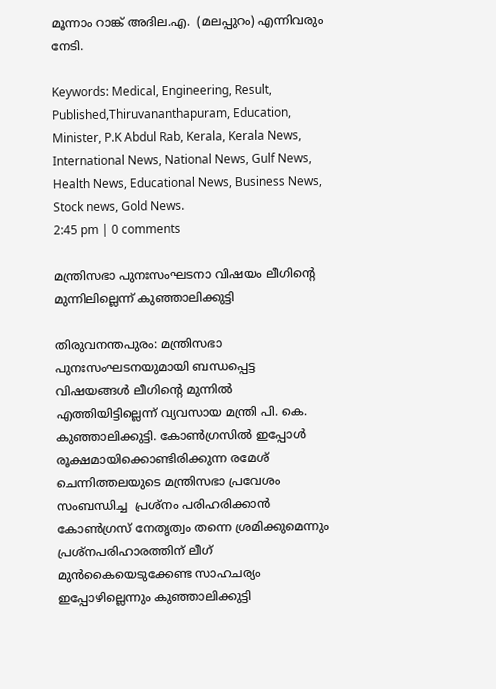മൂന്നാം റാങ്ക് അദില.എ.  (മലപ്പുറം) എന്നിവരും നേടി.

Keywords: Medical, Engineering, Result, Published,Thiruvananthapuram, Education, Minister, P.K Abdul Rab, Kerala, Kerala News, International News, National News, Gulf News, Health News, Educational News, Business News, Stock news, Gold News.
2:45 pm | 0 comments

മന്ത്രിസഭാ പുനഃസംഘടനാ വിഷയം ലീഗിന്റെ മുന്നിലില്ലെന്ന് കുഞ്ഞാലിക്കുട്ടി

തിരുവനന്തപുരം: മന്ത്രിസഭാ പുനഃസംഘടനയുമായി ബന്ധപ്പെട്ട വിഷയങ്ങള്‍ ലീഗിന്റെ മുന്നില്‍ എത്തിയിട്ടില്ലെന്ന് വ്യവസായ മന്ത്രി പി. കെ. കുഞ്ഞാലിക്കുട്ടി. കോണ്‍ഗ്രസില്‍ ഇപ്പോള്‍ രൂക്ഷമായിക്കൊണ്ടിരിക്കുന്ന രമേശ് ചെന്നിത്തലയുടെ മന്ത്രിസഭാ പ്രവേശം സംബന്ധിച്ച  പ്രശ്‌നം പരിഹരിക്കാന്‍ കോണ്‍ഗ്രസ് നേതൃത്വം തന്നെ ശ്രമിക്കുമെന്നും  പ്രശ്‌നപരിഹാരത്തിന് ലീഗ് മുന്‍കൈയെടുക്കേണ്ട സാഹചര്യം ഇപ്പോഴില്ലെന്നും കുഞ്ഞാലിക്കുട്ടി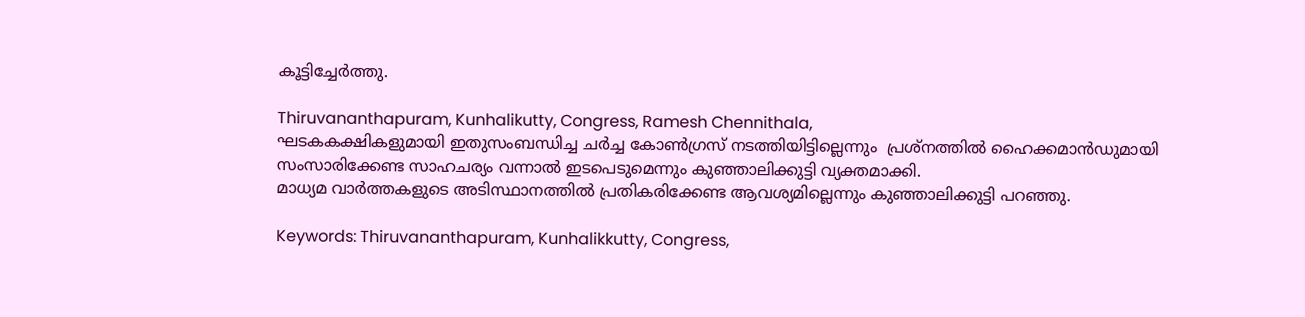കൂട്ടിച്ചേര്‍ത്തു.

Thiruvananthapuram, Kunhalikutty, Congress, Ramesh Chennithala,
ഘടകകക്ഷികളുമായി ഇതുസംബന്ധിച്ച ചര്‍ച്ച കോണ്‍ഗ്രസ് നടത്തിയിട്ടില്ലെന്നും  പ്രശ്‌നത്തില്‍ ഹൈക്കമാന്‍ഡുമായി സംസാരിക്കേണ്ട സാഹചര്യം വന്നാല്‍ ഇടപെടുമെന്നും കുഞ്ഞാലിക്കുട്ടി വ്യക്തമാക്കി.
മാധ്യമ വാര്‍ത്തകളുടെ അടിസ്ഥാനത്തില്‍ പ്രതികരിക്കേണ്ട ആവശ്യമില്ലെന്നും കുഞ്ഞാലിക്കുട്ടി പറഞ്ഞു.

Keywords: Thiruvananthapuram, Kunhalikkutty, Congress,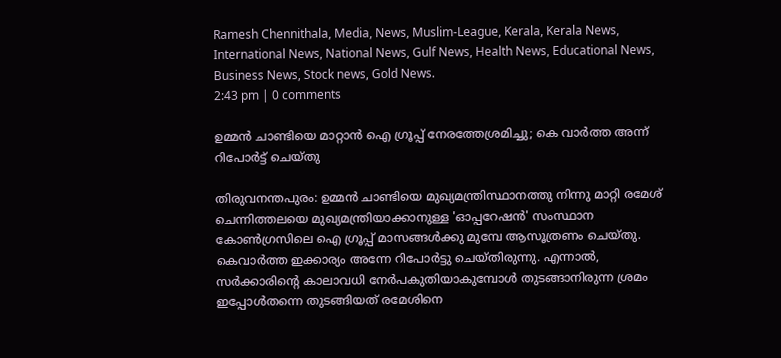Ramesh Chennithala, Media, News, Muslim-League, Kerala, Kerala News, International News, National News, Gulf News, Health News, Educational News, Business News, Stock news, Gold News.
2:43 pm | 0 comments

ഉമ്മന്‍ ചാണ്ടിയെ മാറ്റാന്‍ ഐ ഗ്രൂപ്പ് നേരത്തേശ്രമിച്ചു; കെ വാര്‍ത്ത അന്ന് റിപോര്‍ട്ട് ചെയ്തു

തിരുവനന്തപുരം: ഉമ്മന്‍ ചാണ്ടിയെ മുഖ്യമന്ത്രിസ്ഥാനത്തു നിന്നു മാറ്റി രമേശ് ചെന്നിത്തലയെ മുഖ്യമന്ത്രിയാക്കാനുള്ള 'ഓപ്പറേഷന്‍' സംസ്ഥാന കോണ്‍ഗ്രസിലെ ഐ ഗ്രൂപ്പ് മാസങ്ങള്‍ക്കു മുമ്പേ ആസൂത്രണം ചെയ്തു. കെവാര്‍ത്ത ഇക്കാര്യം അന്നേ റിപോര്‍ട്ടു ചെയ്തിരുന്നു. എന്നാല്‍, സര്‍ക്കാരിന്റെ കാലാവധി നേര്‍പകുതിയാകുമ്പോള്‍ തുടങ്ങാനിരുന്ന ശ്രമം ഇപ്പോള്‍തന്നെ തുടങ്ങിയത് രമേശിനെ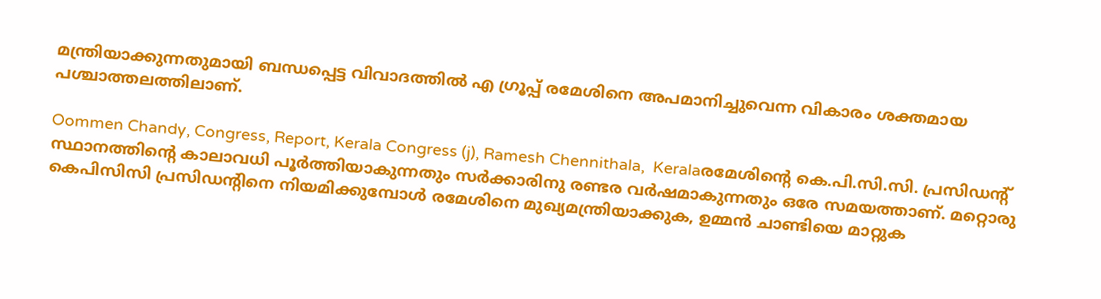മന്ത്രിയാക്കുന്നതുമായി ബന്ധപ്പെട്ട വിവാദത്തില്‍ എ ഗ്രൂപ്പ് രമേശിനെ അപമാനിച്ചുവെന്ന വികാരം ശക്തമായ പശ്ചാത്തലത്തിലാണ്.

Oommen Chandy, Congress, Report, Kerala Congress (j), Ramesh Chennithala,  Keralaരമേശിന്റെ കെ.പി.സി.സി. പ്രസിഡന്റ് സ്ഥാനത്തിന്റെ കാലാവധി പൂര്‍ത്തിയാകുന്നതും സര്‍ക്കാരിനു രണ്ടര വര്‍ഷമാകുന്നതും ഒരേ സമയത്താണ്. മറ്റൊരു കെപിസിസി പ്രസിഡന്റിനെ നിയമിക്കുമ്പോള്‍ രമേശിനെ മുഖ്യമന്ത്രിയാക്കുക, ഉമ്മന്‍ ചാണ്ടിയെ മാറ്റുക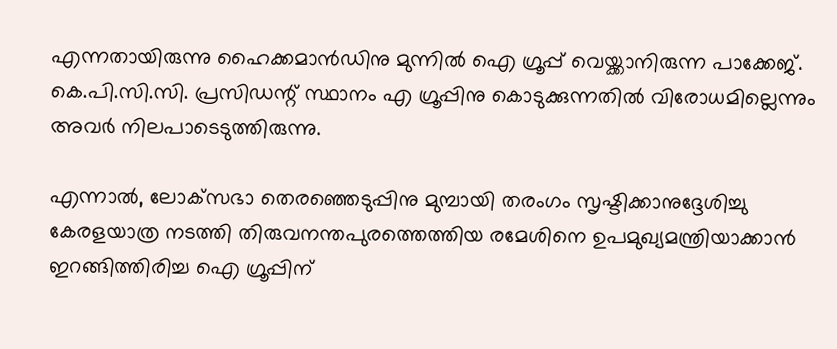എന്നതായിരുന്നു ഹൈക്കമാന്‍ഡിനു മുന്നില്‍ ഐ ഗ്രൂപ്പ് വെയ്ക്കാനിരുന്ന പാക്കേജ്. കെ.പി.സി.സി. പ്രസിഡന്റ് സ്ഥാനം എ ഗ്രൂപ്പിനു കൊടുക്കുന്നതില്‍ വിരോധമില്ലെന്നും അവര്‍ നിലപാടെടുത്തിരുന്നു.

എന്നാല്‍, ലോക്‌സഭാ തെരഞ്ഞെടുപ്പിനു മുമ്പായി തരംഗം സൃഷ്ടിക്കാനുദ്ദേശിച്ചു കേരളയാത്ര നടത്തി തിരുവനന്തപുരത്തെത്തിയ രമേശിനെ ഉപമുഖ്യമന്ത്രിയാക്കാന്‍ ഇറങ്ങിത്തിരിച്ച ഐ ഗ്രൂപ്പിന്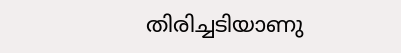തിരിച്ചടിയാണു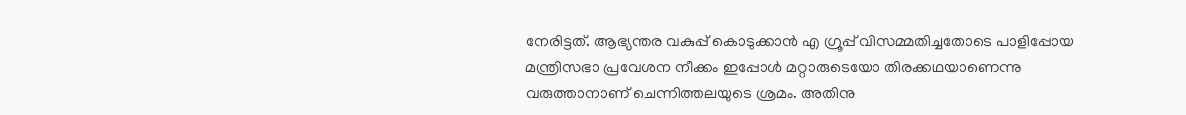നേരിട്ടത്. ആഭ്യന്തര വകുപ്പ് കൊടുക്കാന്‍ എ ഗ്രൂപ്പ് വിസമ്മതിച്ചതോടെ പാളിപ്പോയ മന്ത്രിസഭാ പ്രവേശന നീക്കം ഇപ്പോള്‍ മറ്റാരുടെയോ തിരക്കഥയാണെന്നു വരുത്താനാണ് ചെന്നിത്തലയുടെ ശ്രമം. അതിനു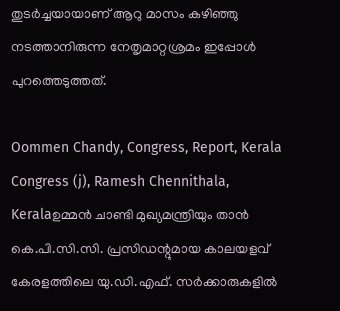തുടര്‍ച്ചയായാണ് ആറു മാസം കഴിഞ്ഞു നടത്താനിരുന്ന നേതൃമാറ്റശ്രമം ഇപ്പോള്‍ പുറത്തെടുത്തത്.

Oommen Chandy, Congress, Report, Kerala Congress (j), Ramesh Chennithala,  Keralaഉമ്മന്‍ ചാണ്ടി മുഖ്യമന്ത്രിയും താന്‍ കെ.പി.സി.സി. പ്രസിഡന്റുമായ കാലയളവ് കേരളത്തിലെ യു.ഡി.എഫ്. സര്‍ക്കാരുകളില്‍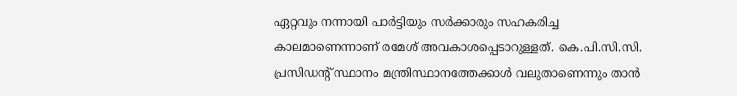ഏറ്റവും നന്നായി പാര്‍ട്ടിയും സര്‍ക്കാരും സഹകരിച്ച കാലമാണെന്നാണ് രമേശ് അവകാശപ്പെടാറുള്ളത്. കെ.പി.സി.സി. പ്രസിഡന്റ് സ്ഥാനം മന്ത്രിസ്ഥാനത്തേക്കാള്‍ വലുതാണെന്നും താന്‍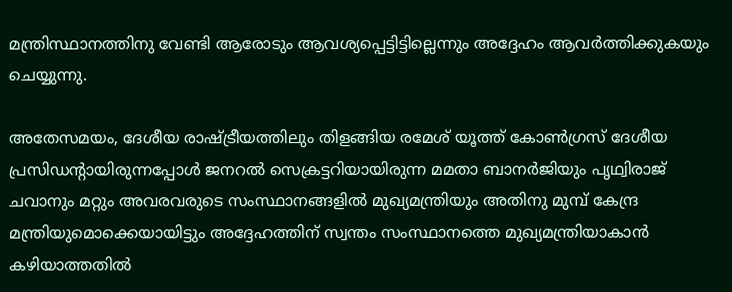മന്ത്രിസ്ഥാനത്തിനു വേണ്ടി ആരോടും ആവശ്യപ്പെട്ടിട്ടില്ലെന്നും അദ്ദേഹം ആവര്‍ത്തിക്കുകയും ചെയ്യുന്നു.

അതേസമയം, ദേശീയ രാഷ്ട്രീയത്തിലും തിളങ്ങിയ രമേശ് യൂത്ത് കോണ്‍ഗ്രസ് ദേശീയ പ്രസിഡന്റായിരുന്നപ്പോള്‍ ജനറല്‍ സെക്രട്ടറിയായിരുന്ന മമതാ ബാനര്‍ജിയും പൃഥ്വിരാജ് ചവാനും മറ്റും അവരവരുടെ സംസ്ഥാനങ്ങളില്‍ മുഖ്യമന്ത്രിയും അതിനു മുമ്പ് കേന്ദ്ര മന്ത്രിയുമൊക്കെയായിട്ടും അദ്ദേഹത്തിന് സ്വന്തം സംസ്ഥാനത്തെ മുഖ്യമന്ത്രിയാകാന്‍ കഴിയാത്തതില്‍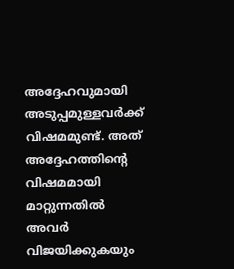അദ്ദേഹവുമായി അടുപ്പമുള്ളവര്‍ക്ക് വിഷമമുണ്ട്. അത് അദ്ദേഹത്തിന്റെ വിഷമമായി മാറ്റുന്നതില്‍ അവര്‍ വിജയിക്കുകയും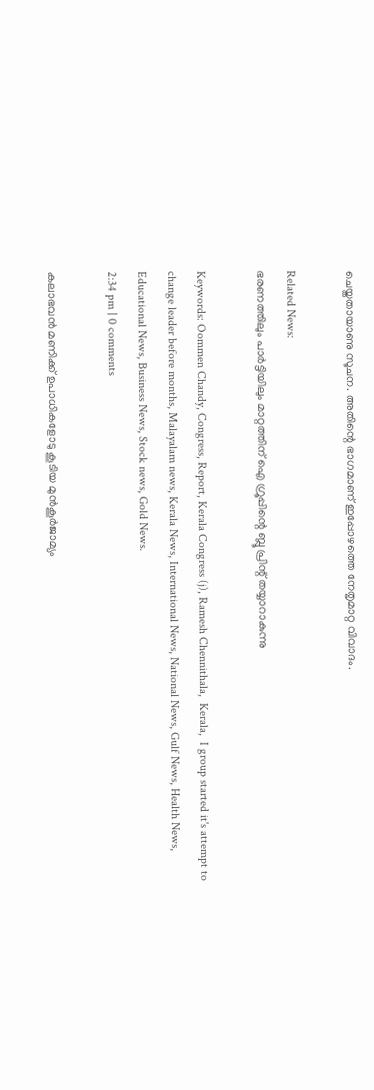ചെയ്തതായാണു സൂചന. അതിന്റെ ഭാഗമാണ് ഇപ്പോഴത്തെ നേതൃമാറ്റ വിവാദം.

Related News:
ഭരണത്തിലും പാര്‍ട്ടിയിലും മാറ്റത്തിന് ഐ ഗ്രൂപ്പിന്റെ ബ്ലൂ പ്രിന്റ് തയ്യാറാകുന്നു

Keywords: Oommen Chandy, Congress, Report, Kerala Congress (j), Ramesh Chennithala,  Kerala,  I group started it's attempt to change leader before months, Malayalam news, Kerala News, International News, National News, Gulf News, Health News, Educational News, Business News, Stock news, Gold News.
2:34 pm | 0 comments

കലാഭവന്‍ മണിക്ക് ഉപാധികളോടു കൂടിയ മുന്‍കൂര്‍ജാമ്യം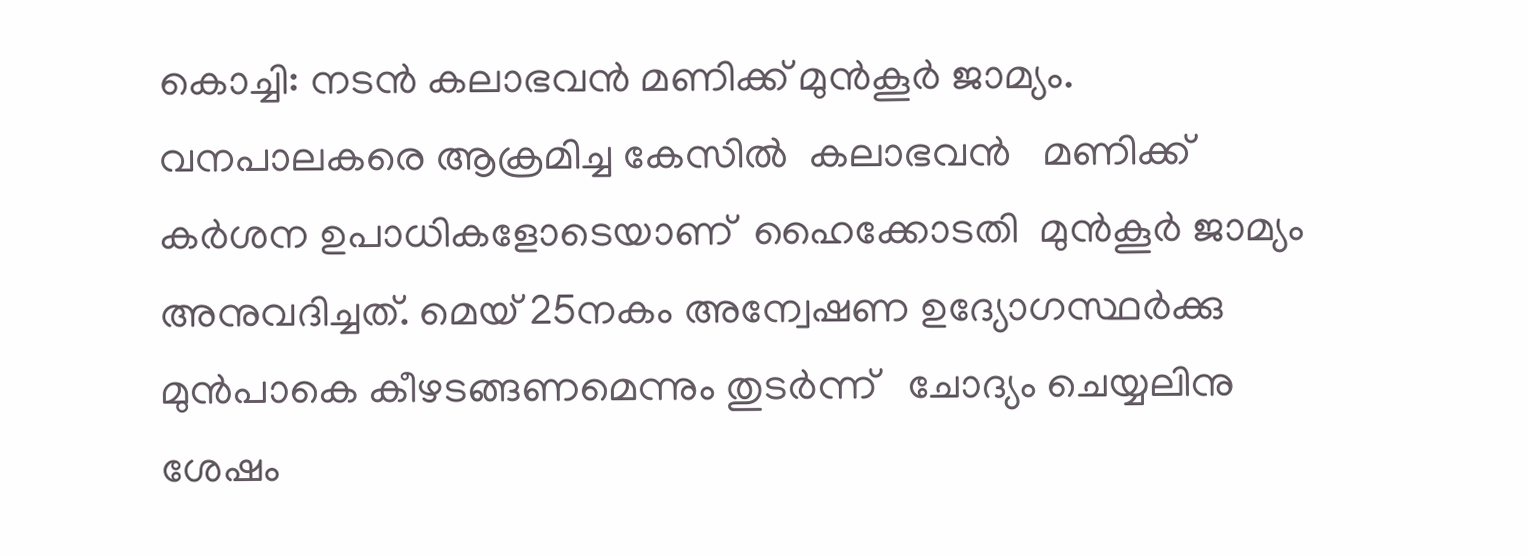കൊച്ചി: നടന്‍ കലാഭവന്‍ മണിക്ക് മുന്‍കൂര്‍ ജാമ്യം. വനപാലകരെ ആക്രമിച്ച കേസില്‍  കലാഭവന്‍   മണിക്ക് കര്‍ശന ഉപാധികളോടെയാണ്  ഹൈക്കോടതി  മുന്‍കൂര്‍ ജാമ്യം   അനുവദിച്ചത്. മെയ് 25നകം അന്വേഷണ ഉദ്യോഗസ്ഥര്‍ക്കു മുന്‍പാകെ കീഴടങ്ങണമെന്നും തുടര്‍ന്ന്   ചോദ്യം ചെയ്യലിനു ശേഷം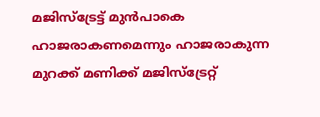മജിസ്‌ട്രേട്ട് മുന്‍പാകെ ഹാജരാകണമെന്നും ഹാജരാകുന്ന മുറക്ക് മണിക്ക് മജിസ്‌ട്രേറ്റ്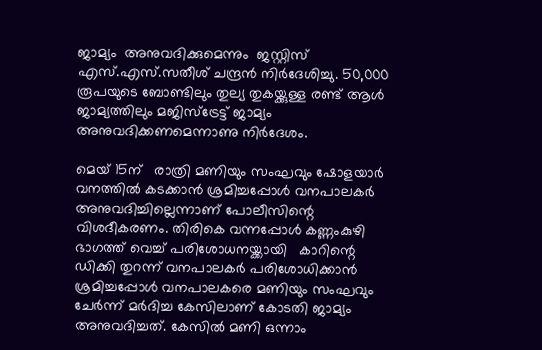ജാമ്യം  അനുവദിക്കുമെന്നും  ജസ്റ്റിസ് എസ്.എസ്.സതീശ് ചന്ദ്രന്‍ നിര്‍ദേശിച്ചു. 50,000 രൂപയുടെ ബോണ്ടിലും തുല്യ തുകയ്ക്കുള്ള രണ്ട് ആള്‍ ജാമ്യത്തിലും മജിസ്‌ട്രേട്ട് ജാമ്യം അനുവദിക്കണമെന്നാണു നിര്‍ദേശം.

മെയ് 15ന്   രാത്രി മണിയും സംഘവും ഷോളയാര്‍   വനത്തില്‍ കടക്കാന്‍ ശ്രമിച്ചപ്പോള്‍ വനപാലകര്‍ അനുവദിച്ചില്ലെന്നാണ് പോലീസിന്റെ വിശദീകരണം. തിരികെ വന്നപ്പോള്‍ കണ്ണംകുഴി ഭാഗത്ത് വെച്ച് പരിശോധനയ്ക്കായി   കാറിന്റെ ഡിക്കി തുറന്ന് വനപാലകര്‍ പരിശോധിക്കാന്‍ ശ്രമിച്ചപ്പോള്‍ വനപാലകരെ മണിയും സംഘവും ചേര്‍ന്ന് മര്‍ദിച്ച കേസിലാണ് കോടതി ജാമ്യം അനുവദിച്ചത്. കേസില്‍ മണി ഒന്നാം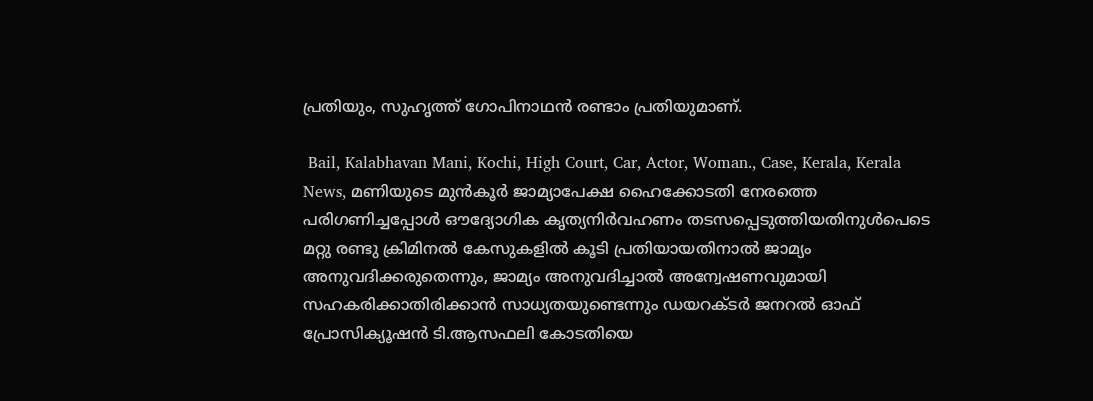പ്രതിയും, സുഹൃത്ത് ഗോപിനാഥന്‍ രണ്ടാം പ്രതിയുമാണ്.

 Bail, Kalabhavan Mani, Kochi, High Court, Car, Actor, Woman., Case, Kerala, Kerala News, മണിയുടെ മുന്‍കൂര്‍ ജാമ്യാപേക്ഷ ഹൈക്കോടതി നേരത്തെ പരിഗണിച്ചപ്പോള്‍ ഔദ്യോഗിക കൃത്യനിര്‍വഹണം തടസപ്പെടുത്തിയതിനുള്‍പെടെ മറ്റു രണ്ടു ക്രിമിനല്‍ കേസുകളില്‍ കൂടി പ്രതിയായതിനാല്‍ ജാമ്യം അനുവദിക്കരുതെന്നും, ജാമ്യം അനുവദിച്ചാല്‍ അന്വേഷണവുമായി സഹകരിക്കാതിരിക്കാന്‍ സാധ്യതയുണ്ടെന്നും ഡയറക്ടര്‍ ജനറല്‍ ഓഫ് പ്രോസിക്യൂഷന്‍ ടി.ആസഫലി കോടതിയെ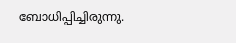ബോധിപ്പിച്ചിരുന്നു.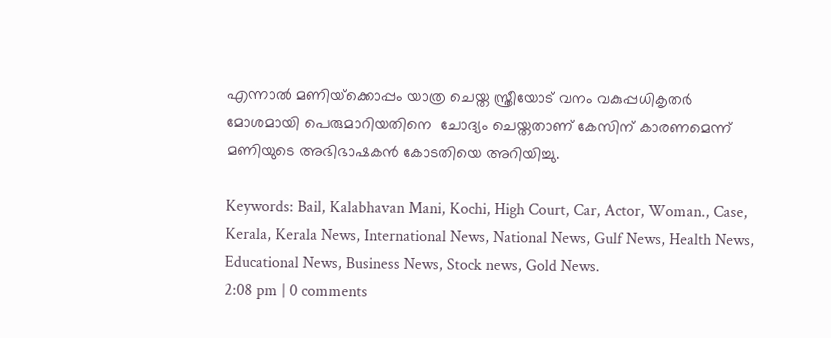എന്നാല്‍ മണിയ്‌ക്കൊപ്പം യാത്ര ചെയ്ത സ്ത്രീയോട് വനം വകുപ്പധികൃതര്‍  മോശമായി പെരുമാറിയതിനെ  ചോദ്യം ചെയ്തതാണ് കേസിന് കാരണമെന്ന് മണിയുടെ അഭിഭാഷകന്‍ കോടതിയെ അറിയിച്ചു.

Keywords: Bail, Kalabhavan Mani, Kochi, High Court, Car, Actor, Woman., Case, Kerala, Kerala News, International News, National News, Gulf News, Health News, Educational News, Business News, Stock news, Gold News.
2:08 pm | 0 comments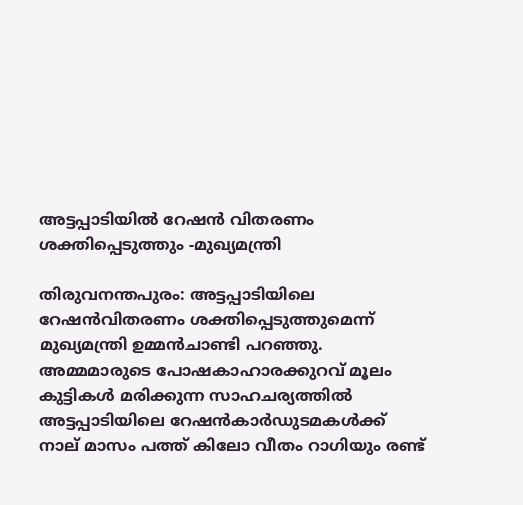അട്ടപ്പാടിയില്‍ റേഷന്‍ വിതരണം ശക്തിപ്പെടുത്തും -മുഖ്യമന്ത്രി

തിരുവനന്തപുരം: അട്ടപ്പാടിയിലെ റേഷന്‍വിതരണം ശക്തിപ്പെടുത്തുമെന്ന് മുഖ്യമന്ത്രി ഉമ്മന്‍ചാണ്ടി പറഞ്ഞു. അമ്മമാരുടെ പോഷകാഹാരക്കുറവ് മൂലം കുട്ടികള്‍ മരിക്കുന്ന സാഹചര്യത്തില്‍ അട്ടപ്പാടിയിലെ റേഷന്‍കാര്‍ഡുടമകള്‍ക്ക് നാല് മാസം പത്ത് കിലോ വീതം റാഗിയും രണ്ട്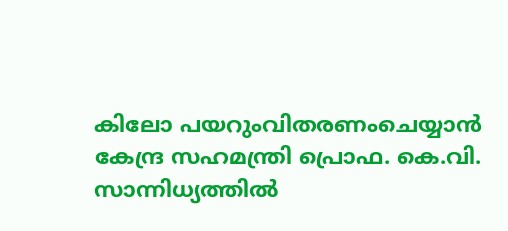കിലോ പയറുംവിതരണംചെയ്യാന്‍ കേന്ദ്ര സഹമന്ത്രി പ്രൊഫ. കെ.വി. സാന്നിധ്യത്തില്‍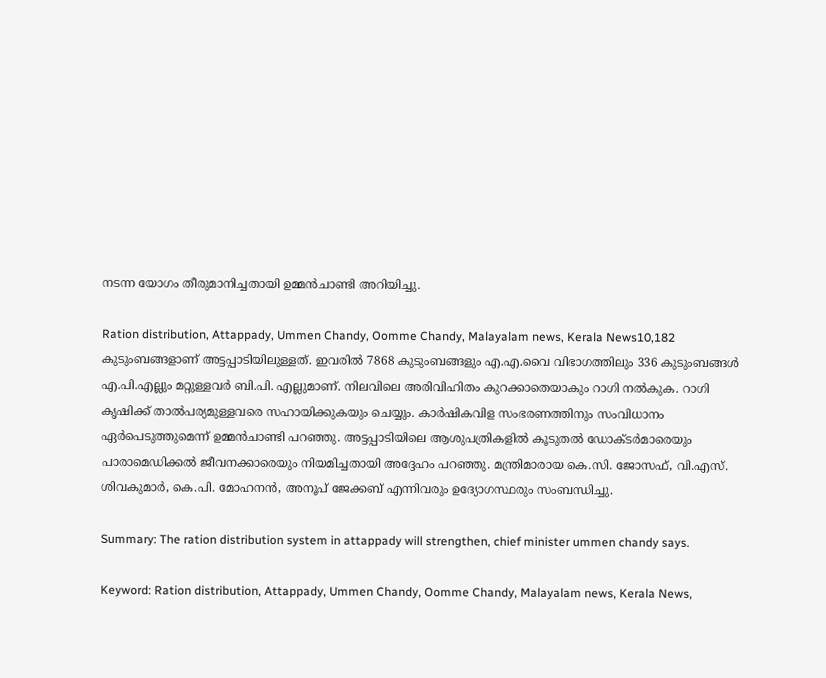നടന്ന യോഗം തീരുമാനിച്ചതായി ഉമ്മന്‍ചാണ്ടി അറിയിച്ചു.

Ration distribution, Attappady, Ummen Chandy, Oomme Chandy, Malayalam news, Kerala News10,182 കുടുംബങ്ങളാണ് അട്ടപ്പാടിയിലുള്ളത്. ഇവരില്‍ 7868 കുടുംബങ്ങളും എ.എ.വൈ വിഭാഗത്തിലും 336 കുടുംബങ്ങള്‍ എ.പി.എല്ലും മറ്റുള്ളവര്‍ ബി.പി. എല്ലുമാണ്. നിലവിലെ അരിവിഹിതം കുറക്കാതെയാകും റാഗി നല്‍കുക. റാഗി കൃഷിക്ക് താല്‍പര്യമുള്ളവരെ സഹായിക്കുകയും ചെയ്യും. കാര്‍ഷികവിള സംഭരണത്തിനും സംവിധാനം ഏര്‍പെടുത്തുമെന്ന് ഉമ്മന്‍ചാണ്ടി പറഞ്ഞു. അട്ടപ്പാടിയിലെ ആശുപത്രികളില്‍ കൂടുതല്‍ ഡോക്ടര്‍മാരെയും പാരാമെഡിക്കല്‍ ജീവനക്കാരെയും നിയമിച്ചതായി അദ്ദേഹം പറഞ്ഞു. മന്ത്രിമാരായ കെ.സി. ജോസഫ്, വി.എസ്. ശിവകുമാര്‍, കെ.പി. മോഹനന്‍, അനൂപ് ജേക്കബ് എന്നിവരും ഉദ്യോഗസ്ഥരും സംബന്ധിച്ചു.

Summary: The ration distribution system in attappady will strengthen, chief minister ummen chandy says.

Keyword: Ration distribution, Attappady, Ummen Chandy, Oomme Chandy, Malayalam news, Kerala News,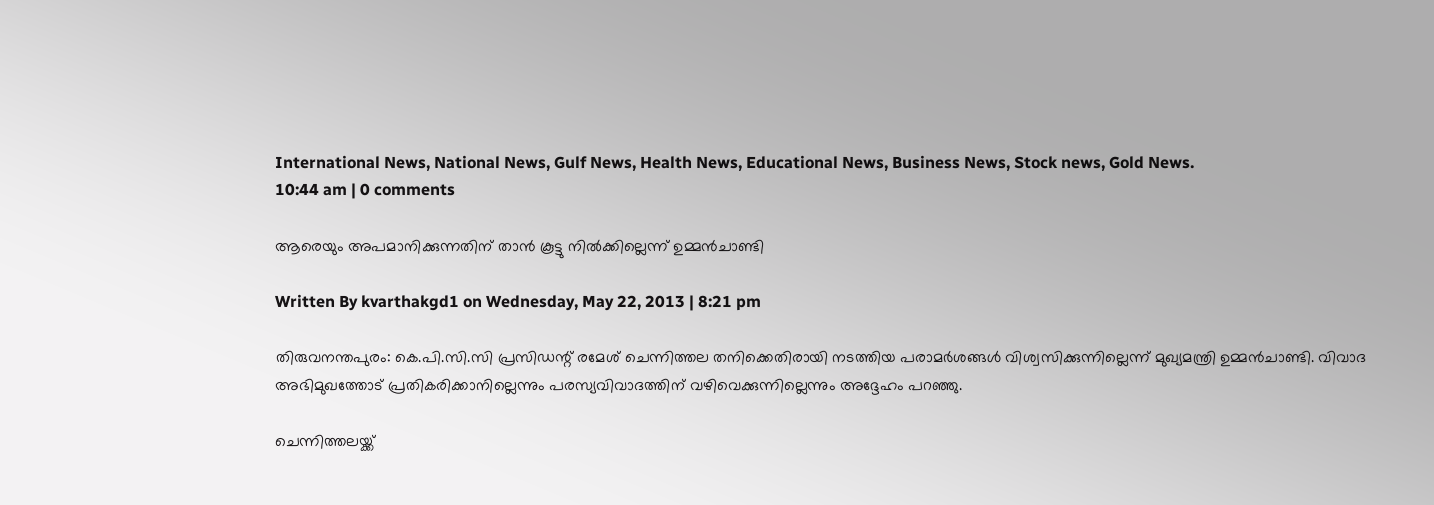International News, National News, Gulf News, Health News, Educational News, Business News, Stock news, Gold News.
10:44 am | 0 comments

ആരെയും അപമാനിക്കുന്നതിന് താന്‍ കൂട്ടു നില്‍ക്കില്ലെന്ന് ഉമ്മന്‍ചാണ്ടി

Written By kvarthakgd1 on Wednesday, May 22, 2013 | 8:21 pm

തിരുവനന്തപുരം: കെ.പി.സി.സി പ്രസിഡന്റ് രമേശ് ചെന്നിത്തല തനിക്കെതിരായി നടത്തിയ പരാമര്‍ശങ്ങള്‍ വിശ്വസിക്കുന്നില്ലെന്ന് മുഖ്യമന്ത്രി ഉമ്മന്‍ചാണ്ടി. വിവാദ അഭിമുഖത്തോട് പ്രതികരിക്കാനില്ലെന്നും പരസ്യവിവാദത്തിന് വഴിവെക്കുന്നില്ലെന്നും അദ്ദേഹം പറഞ്ഞു.

ചെന്നിത്തലയ്ക്ക്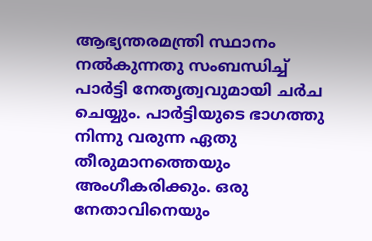ആഭ്യന്തരമന്ത്രി സ്ഥാനം നല്‍കുന്നതു സംബന്ധിച്ച് പാര്‍ട്ടി നേതൃത്വവുമായി ചര്‍ച ചെയ്യും. പാര്‍ട്ടിയുടെ ഭാഗത്തു നിന്നു വരുന്ന ഏതു തീരുമാനത്തെയും അംഗീകരിക്കും. ഒരു നേതാവിനെയും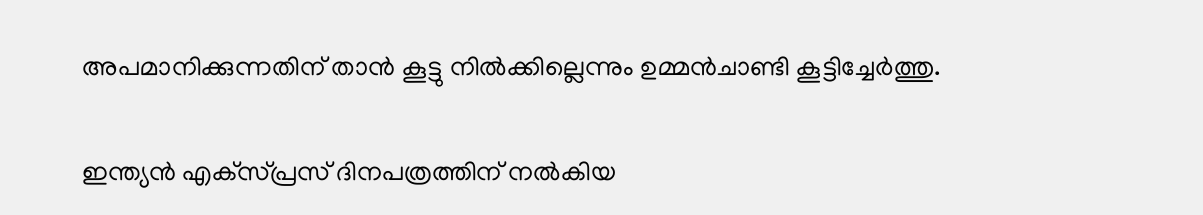അപമാനിക്കുന്നതിന് താന്‍ കൂട്ടു നില്‍ക്കില്ലെന്നും ഉമ്മന്‍ചാണ്ടി കൂട്ടിച്ചേര്‍ത്തു.

ഇന്ത്യന്‍ എക്‌സ്പ്രസ് ദിനപത്രത്തിന് നല്‍കിയ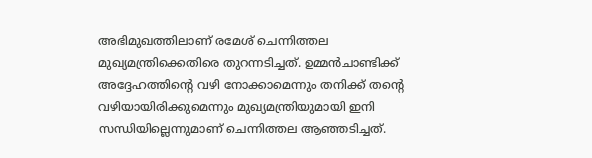അഭിമുഖത്തിലാണ് രമേശ് ചെന്നിത്തല മുഖ്യമന്ത്രിക്കെതിരെ തുറന്നടിച്ചത്. ഉമ്മന്‍ചാണ്ടിക്ക് അദ്ദേഹത്തിന്റെ വഴി നോക്കാമെന്നും തനിക്ക് തന്റെ വഴിയായിരിക്കുമെന്നും മുഖ്യമന്ത്രിയുമായി ഇനി സന്ധിയില്ലെന്നുമാണ് ചെന്നിത്തല ആഞ്ഞടിച്ചത്.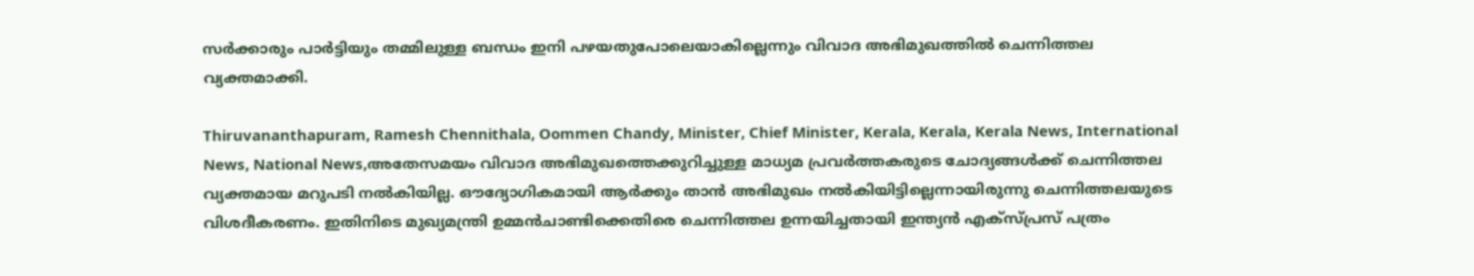സര്‍ക്കാരും പാര്‍ട്ടിയും തമ്മിലുള്ള ബന്ധം ഇനി പഴയതുപോലെയാകില്ലെന്നും വിവാദ അഭിമുഖത്തില്‍ ചെന്നിത്തല വ്യക്തമാക്കി.

Thiruvananthapuram, Ramesh Chennithala, Oommen Chandy, Minister, Chief Minister, Kerala, Kerala, Kerala News, International News, National News,അതേസമയം വിവാദ അഭിമുഖത്തെക്കുറിച്ചുള്ള മാധ്യമ പ്രവര്‍ത്തകരുടെ ചോദ്യങ്ങള്‍ക്ക് ചെന്നിത്തല വ്യക്തമായ മറുപടി നല്‍കിയില്ല. ഔദ്യോഗികമായി ആര്‍ക്കും താന്‍ അഭിമുഖം നല്‍കിയിട്ടില്ലെന്നായിരുന്നു ചെന്നിത്തലയുടെ വിശദീകരണം. ഇതിനിടെ മുഖ്യമന്ത്രി ഉമ്മന്‍ചാണ്ടിക്കെതിരെ ചെന്നിത്തല ഉന്നയിച്ചതായി ഇന്ത്യന്‍ എക്‌സ്പ്രസ് പത്രം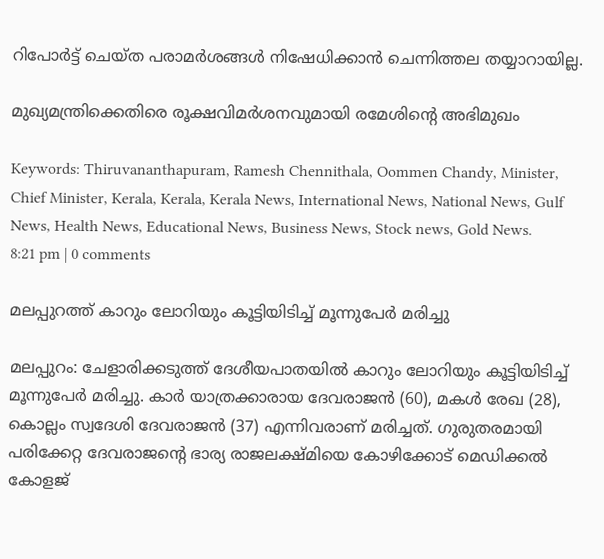റിപോര്‍ട്ട് ചെയ്ത പരാമര്‍ശങ്ങള്‍ നിഷേധിക്കാന്‍ ചെന്നിത്തല തയ്യാറായില്ല.

മുഖ്യമന്ത്രിക്കെതിരെ രൂക്ഷവിമര്‍ശനവുമായി രമേശിന്റെ അഭിമുഖം

Keywords: Thiruvananthapuram, Ramesh Chennithala, Oommen Chandy, Minister, Chief Minister, Kerala, Kerala, Kerala News, International News, National News, Gulf News, Health News, Educational News, Business News, Stock news, Gold News.
8:21 pm | 0 comments

മലപ്പുറത്ത് കാറും ലോറിയും കൂട്ടിയിടിച്ച് മൂന്നുപേര്‍ മരിച്ചു

മലപ്പുറം: ചേളാരിക്കടുത്ത് ദേശീയപാതയില്‍ കാറും ലോറിയും കൂട്ടിയിടിച്ച് മൂന്നുപേര്‍ മരിച്ചു. കാര്‍ യാത്രക്കാരായ ദേവരാജന്‍ (60), മകള്‍ രേഖ (28), കൊല്ലം സ്വദേശി ദേവരാജന്‍ (37) എന്നിവരാണ് മരിച്ചത്. ഗുരുതരമായി പരിക്കേറ്റ ദേവരാജന്റെ ഭാര്യ രാജലക്ഷ്മിയെ കോഴിക്കോട് മെഡിക്കല്‍ കോളജ്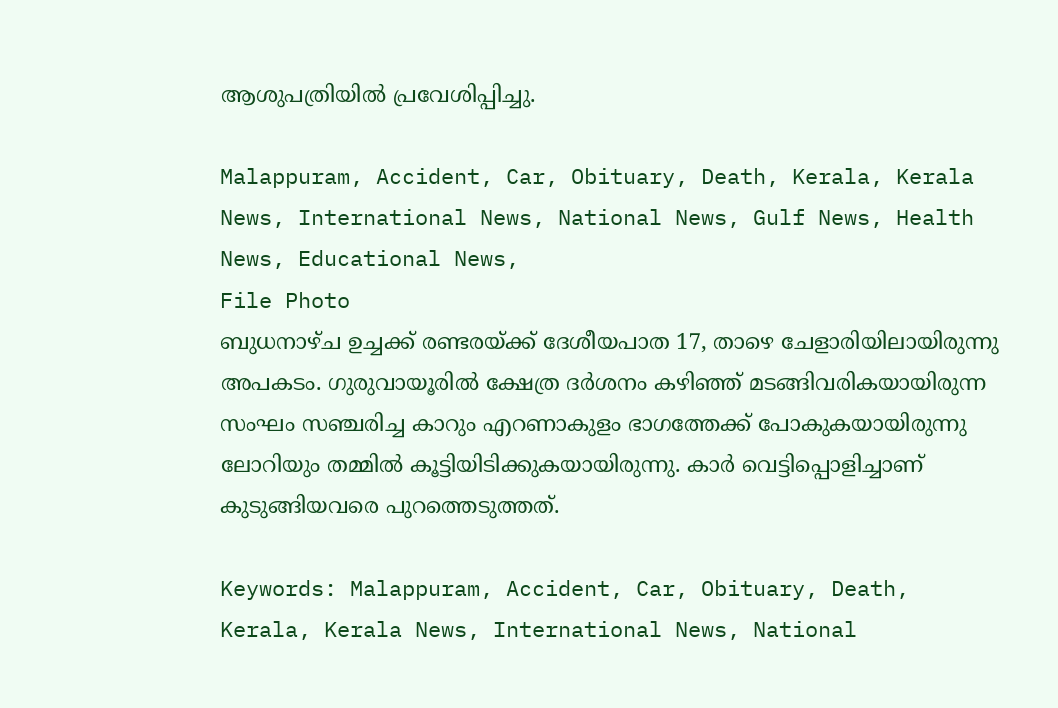ആശുപത്രിയില്‍ പ്രവേശിപ്പിച്ചു.

Malappuram, Accident, Car, Obituary, Death, Kerala, Kerala News, International News, National News, Gulf News, Health News, Educational News,
File Photo
ബുധനാഴ്ച ഉച്ചക്ക് രണ്ടരയ്ക്ക് ദേശീയപാത 17, താഴെ ചേളാരിയിലായിരുന്നു അപകടം. ഗുരുവായൂരില്‍ ക്ഷേത്ര ദര്‍ശനം കഴിഞ്ഞ് മടങ്ങിവരികയായിരുന്ന സംഘം സഞ്ചരിച്ച കാറും എറണാകുളം ഭാഗത്തേക്ക് പോകുകയായിരുന്നു ലോറിയും തമ്മില്‍ കൂട്ടിയിടിക്കുകയായിരുന്നു. കാര്‍ വെട്ടിപ്പൊളിച്ചാണ് കുടുങ്ങിയവരെ പുറത്തെടുത്തത്.

Keywords: Malappuram, Accident, Car, Obituary, Death, Kerala, Kerala News, International News, National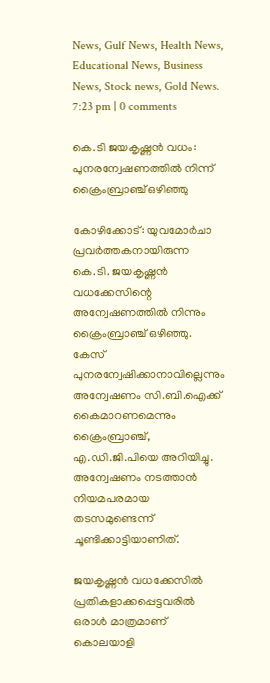News, Gulf News, Health News, Educational News, Business News, Stock news, Gold News.
7:23 pm | 0 comments

കെ.ടി ജയകൃഷ്ണന്‍ വധം: പുനരന്വേഷണത്തില്‍ നിന്ന് ക്രൈംബ്രാഞ്ച് ഒഴിഞ്ഞു

കോഴിക്കോട്: യുവമോര്‍ചാ പ്രവര്‍ത്തകനായിരുന്ന കെ.ടി. ജയകൃഷ്ണന്‍ വധക്കേസിന്റെ അന്വേഷണത്തില്‍ നിന്നും ക്രൈംബ്രാഞ്ച് ഒഴിഞ്ഞു. കേസ് പുനരന്വേഷിക്കാനാവില്ലെന്നും അന്വേഷണം സി.ബി.ഐക്ക് കൈമാറണമെന്നും ക്രൈംബ്രാഞ്ച്, എ.ഡി.ജി.പിയെ അറിയിച്ചു. അന്വേഷണം നടത്താന്‍ നിയമപരമായ തടസമുണ്ടെന്ന് ചൂണ്ടിക്കാട്ടിയാണിത്.

ജയകൃഷ്ണന്‍ വധക്കേസില്‍ പ്രതികളാക്കപ്പെട്ടവരില്‍ ഒരാള്‍ മാത്രമാണ് കൊലയാളി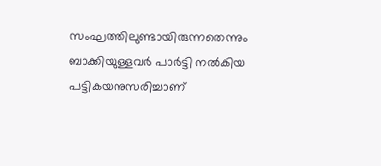സംഘത്തിലുണ്ടായിരുന്നതെന്നും ബാക്കിയുള്ളവര്‍ പാര്‍ട്ടി നല്‍കിയ പട്ടികയനുസരിച്ചാണ്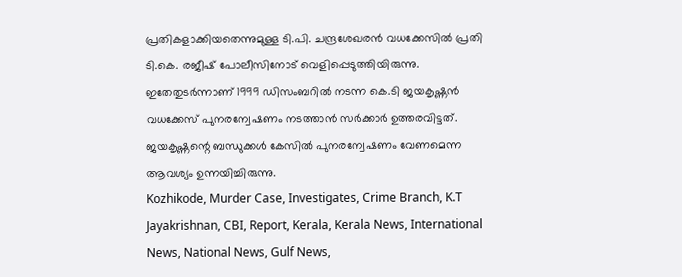പ്രതികളാക്കിയതെന്നുമുള്ള ടി.പി. ചന്ദ്രശേഖരന്‍ വധക്കേസില്‍ പ്രതി ടി.കെ. രജീഷ് പോലീസിനോട് വെളിപ്പെടുത്തിയിരുന്നു. ഇതേതുടര്‍ന്നാണ് 1999 ഡിസംബറില്‍ നടന്ന കെ.ടി ജയകൃഷ്ണന്‍ വധക്കേസ് പുനരന്വേഷണം നടത്താന്‍ സര്‍ക്കാര്‍ ഉത്തരവിട്ടത്. ജയകൃഷ്ണന്റെ ബന്ധുക്കള്‍ കേസില്‍ പുനരന്വേഷണം വേണമെന്ന ആവശ്യം ഉന്നയിച്ചിരുന്നു.
Kozhikode, Murder Case, Investigates, Crime Branch, K.T Jayakrishnan, CBI, Report, Kerala, Kerala News, International News, National News, Gulf News,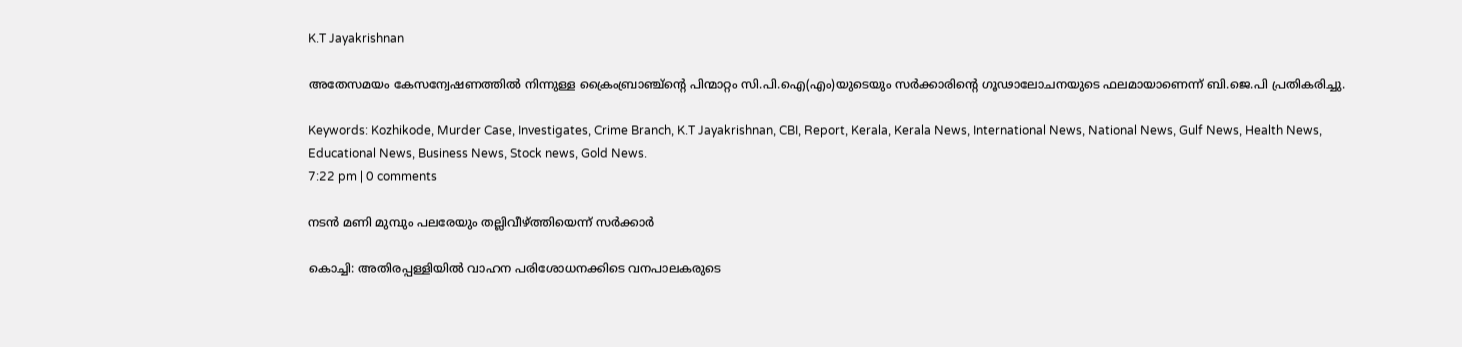K.T Jayakrishnan

അതേസമയം കേസന്വേഷണത്തില്‍ നിന്നുള്ള ക്രൈംബ്രാഞ്ച്ന്റെ പിന്മാറ്റം സി.പി.ഐ(എം)യുടെയും സര്‍ക്കാരിന്റെ ഗൂഢാലോചനയുടെ ഫലമായാണെന്ന് ബി.ജെ.പി പ്രതികരിച്ചു.

Keywords: Kozhikode, Murder Case, Investigates, Crime Branch, K.T Jayakrishnan, CBI, Report, Kerala, Kerala News, International News, National News, Gulf News, Health News, Educational News, Business News, Stock news, Gold News.
7:22 pm | 0 comments

നടന്‍ മണി മുമ്പും പലരേയും തല്ലിവീഴ്ത്തിയെന്ന് സര്‍ക്കാര്‍

കൊച്ചി: അതിരപ്പള്ളിയില്‍ വാഹന പരിശോധനക്കിടെ വനപാലകരുടെ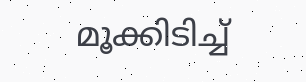മൂക്കിടിച്ച്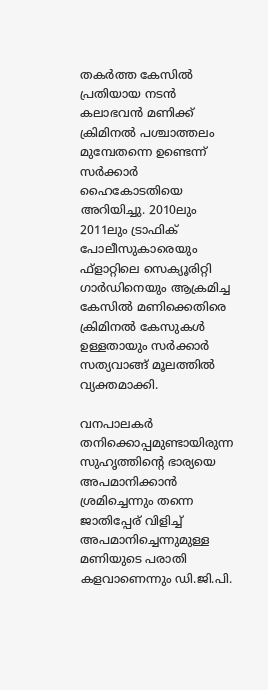തകര്‍ത്ത കേസില്‍ പ്രതിയായ നടന്‍ കലാഭവന്‍ മണിക്ക് ക്രിമിനല്‍ പശ്ചാത്തലം മുമ്പേതന്നെ ഉണ്ടെന്ന് സര്‍ക്കാര്‍ ഹൈകോടതിയെ അറിയിച്ചു. 2010ലും 2011ലും ട്രാഫിക് പോലീസുകാരെയും ഫ്‌ളാറ്റിലെ സെക്യൂരിറ്റി ഗാര്‍ഡിനെയും ആക്രമിച്ച കേസില്‍ മണിക്കെതിരെ ക്രിമിനല്‍ കേസുകള്‍ ഉള്ളതായും സര്‍ക്കാര്‍ സത്യവാങ്ങ് മൂലത്തില്‍ വ്യക്തമാക്കി.

വനപാലകര്‍ തനിക്കൊപ്പമുണ്ടായിരുന്ന സുഹൃത്തിന്റെ ഭാര്യയെ അപമാനിക്കാന്‍ ശ്രമിച്ചെന്നും തന്നെ ജാതിപ്പേര് വിളിച്ച് അപമാനിച്ചെന്നുമുള്ള മണിയുടെ പരാതി കളവാണെന്നും ഡി.ജി.പി.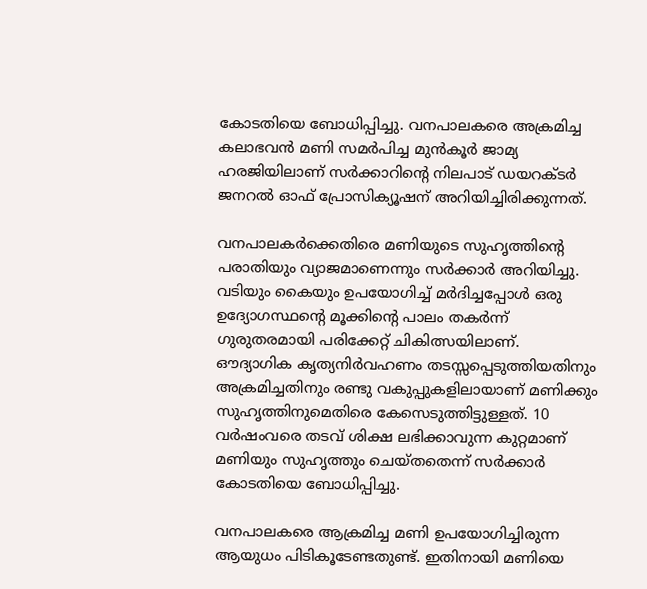കോടതിയെ ബോധിപ്പിച്ചു. വനപാലകരെ അക്രമിച്ച കലാഭവന്‍ മണി സമര്‍പിച്ച മുന്‍കൂര്‍ ജാമ്യ ഹരജിയിലാണ് സര്‍ക്കാറിന്റെ നിലപാട് ഡയറക്ടര്‍ ജനറല്‍ ഓഫ് പ്രോസിക്യൂഷന് അറിയിച്ചിരിക്കുന്നത്.

വനപാലകര്‍ക്കെതിരെ മണിയുടെ സുഹൃത്തിന്റെ പരാതിയും വ്യാജമാണെന്നും സര്‍ക്കാര്‍ അറിയിച്ചു. വടിയും കൈയും ഉപയോഗിച്ച് മര്‍ദിച്ചപ്പോള്‍ ഒരു ഉദ്യോഗസ്ഥന്റെ മൂക്കിന്റെ പാലം തകര്‍ന്ന് ഗുരുതരമായി പരിക്കേറ്റ് ചികിത്സയിലാണ്. ഔദ്യാഗിക കൃത്യനിര്‍വഹണം തടസ്സപ്പെടുത്തിയതിനും അക്രമിച്ചതിനും രണ്ടു വകുപ്പുകളിലായാണ് മണിക്കും സുഹൃത്തിനുമെതിരെ കേസെടുത്തിട്ടുള്ളത്. 10 വര്‍ഷംവരെ തടവ് ശിക്ഷ ലഭിക്കാവുന്ന കുറ്റമാണ് മണിയും സുഹൃത്തും ചെയ്തതെന്ന് സര്‍ക്കാര്‍ കോടതിയെ ബോധിപ്പിച്ചു.

വനപാലകരെ ആക്രമിച്ച മണി ഉപയോഗിച്ചിരുന്ന ആയുധം പിടികൂടേണ്ടതുണ്ട്. ഇതിനായി മണിയെ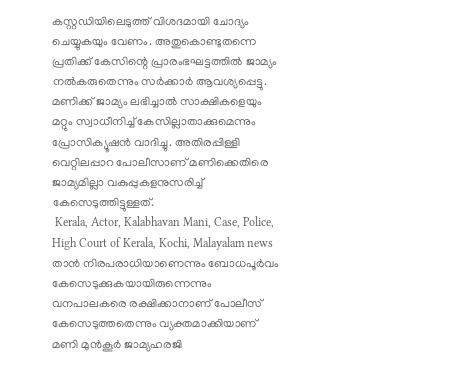കസ്റ്റഡിയിലെടുത്ത് വിശദമായി ചോദ്യം ചെയ്യുകയും വേണം. അതുകൊണ്ടുതന്നെ പ്രതിക്ക് കേസിന്റെ പ്രാരംഭഘട്ടത്തില്‍ ജാമ്യം നല്‍കരുതെന്നും സര്‍ക്കാര്‍ ആവശ്യപ്പെട്ടു. മണിക്ക് ജാമ്യം ലഭിച്ചാല്‍ സാക്ഷികളെയും മറ്റും സ്വാധീനിച്ച് കേസില്ലാതാക്കുമെന്നും പ്രോസിക്യൂഷന്‍ വാദിച്ചു. അതിരപ്പിള്ളി വെറ്റിലപ്പാറ പോലീസാണ് മണിക്കെതിരെ ജാമ്യമില്ലാ വകുപ്പുകളനുസരിച്ച് കേസെടുത്തിട്ടുള്ളത്.
 Kerala, Actor, Kalabhavan Mani, Case, Police, High Court of Kerala, Kochi, Malayalam news
താന്‍ നിരപരാധിയാണെന്നും ബോധപൂര്‍വം കേസെടുക്കുകയായിരുന്നെന്നും വനപാലകരെ രക്ഷിക്കാനാണ് പോലീസ് കേസെടുത്തതെന്നും വ്യക്തമാക്കിയാണ് മണി മുന്‍കൂര്‍ ജാമ്യഹരജി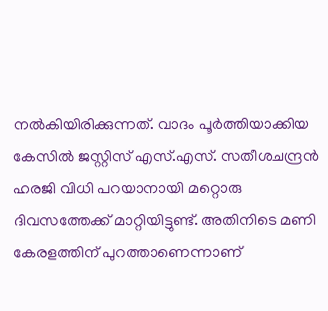നല്‍കിയിരിക്കുന്നത്. വാദം പൂര്‍ത്തിയാക്കിയ കേസില്‍ ജസ്റ്റിസ് എസ്.എസ്. സതീശചന്ദ്രന്‍ ഹരജി വിധി പറയാനായി മറ്റൊരു ദിവസത്തേക്ക് മാറ്റിയിട്ടുണ്ട്. അതിനിടെ മണി കേരളത്തിന് പുറത്താണെന്നാണ്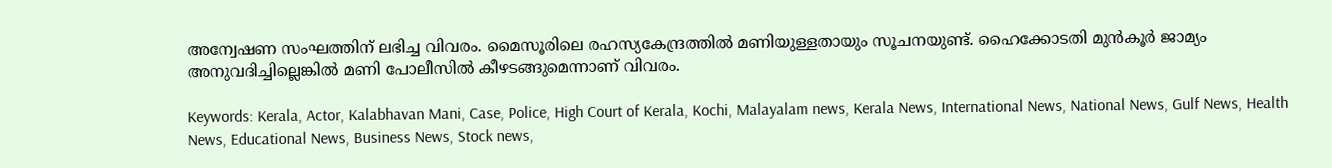അന്വേഷണ സംഘത്തിന് ലഭിച്ച വിവരം. മൈസൂരിലെ രഹസ്യകേന്ദ്രത്തില്‍ മണിയുള്ളതായും സൂചനയുണ്ട്. ഹൈക്കോടതി മുന്‍കൂര്‍ ജാമ്യം അനുവദിച്ചില്ലെങ്കില്‍ മണി പോലീസില്‍ കീഴടങ്ങുമെന്നാണ് വിവരം.

Keywords: Kerala, Actor, Kalabhavan Mani, Case, Police, High Court of Kerala, Kochi, Malayalam news, Kerala News, International News, National News, Gulf News, Health News, Educational News, Business News, Stock news,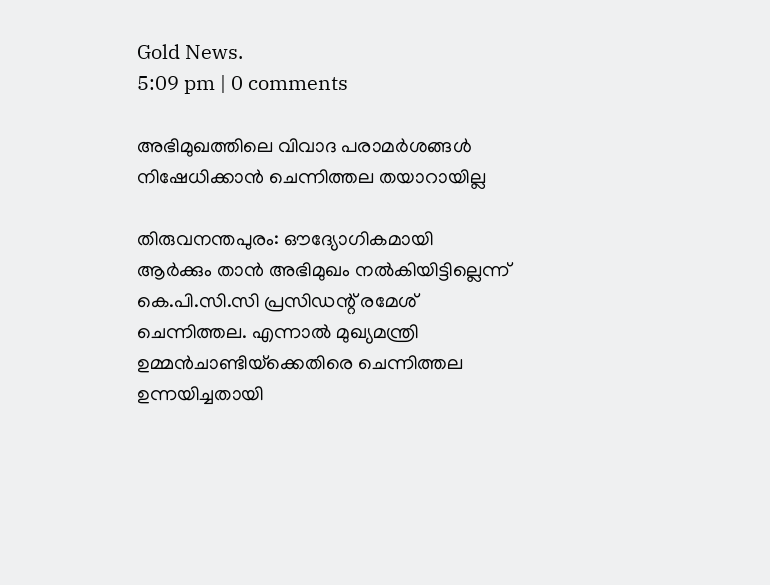Gold News.
5:09 pm | 0 comments

അഭിമുഖത്തിലെ വിവാദ പരാമര്‍ശങ്ങള്‍ നിഷേധിക്കാന്‍ ചെന്നിത്തല തയാറായില്ല

തിരുവനന്തപുരം: ഔദ്യോഗികമായി ആര്‍ക്കും താന്‍ അഭിമുഖം നല്‍കിയിട്ടില്ലെന്ന് കെ.പി.സി.സി പ്രസിഡന്റ് രമേശ് ചെന്നിത്തല. എന്നാല്‍ മുഖ്യമന്ത്രി ഉമ്മന്‍ചാണ്ടിയ്‌ക്കെതിരെ ചെന്നിത്തല ഉന്നയിച്ചതായി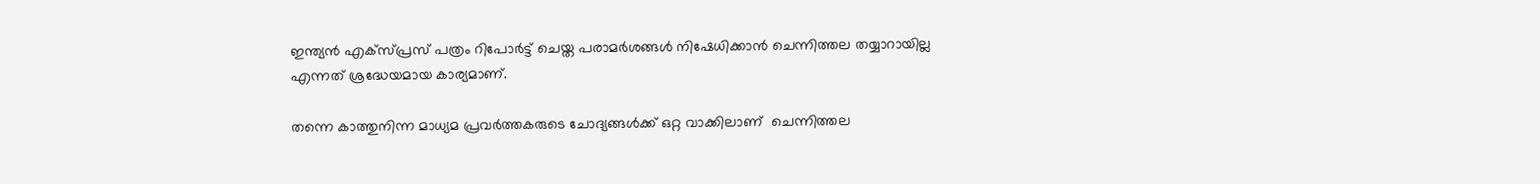ഇന്ത്യന്‍ എക്‌സ്പ്രസ് പത്രം റിപോര്‍ട്ട് ചെയ്ത പരാമര്‍ശങ്ങള്‍ നിഷേധിക്കാന്‍ ചെന്നിത്തല തയ്യാറായില്ല എന്നത് ശ്രദ്ധേയമായ കാര്യമാണ്.

തന്നെ കാത്തുനിന്ന മാധ്യമ പ്രവര്‍ത്തകരുടെ ചോദ്യങ്ങള്‍ക്ക് ഒറ്റ വാക്കിലാണ്  ചെന്നിത്തല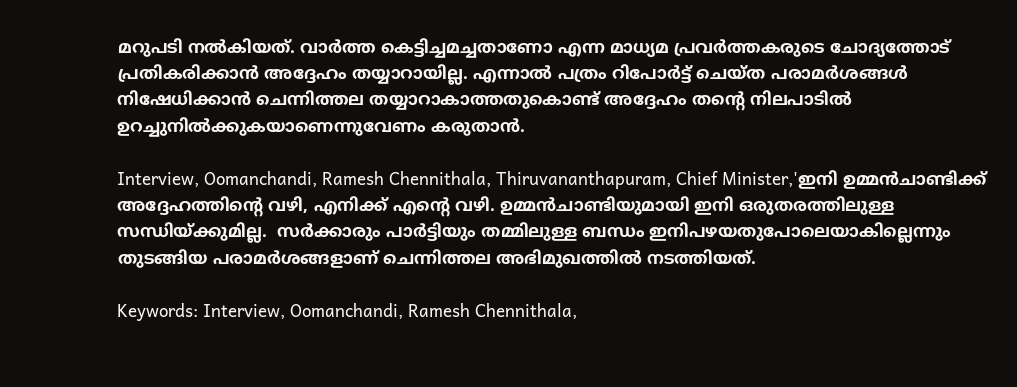മറുപടി നല്‍കിയത്. വാര്‍ത്ത കെട്ടിച്ചമച്ചതാണോ എന്ന മാധ്യമ പ്രവര്‍ത്തകരുടെ ചോദ്യത്തോട് പ്രതികരിക്കാന്‍ അദ്ദേഹം തയ്യാറായില്ല. എന്നാല്‍ പത്രം റിപോര്‍ട്ട് ചെയ്ത പരാമര്‍ശങ്ങള്‍ നിഷേധിക്കാന്‍ ചെന്നിത്തല തയ്യാറാകാത്തതുകൊണ്ട് അദ്ദേഹം തന്റെ നിലപാടില്‍ ഉറച്ചുനില്‍ക്കുകയാണെന്നുവേണം കരുതാന്‍.

Interview, Oomanchandi, Ramesh Chennithala, Thiruvananthapuram, Chief Minister,'ഇനി ഉമ്മന്‍ചാണ്ടിക്ക് അദ്ദേഹത്തിന്റെ വഴി, എനിക്ക് എന്റെ വഴി. ഉമ്മന്‍ചാണ്ടിയുമായി ഇനി ഒരുതരത്തിലുള്ള സന്ധിയ്ക്കുമില്ല.  സര്‍ക്കാരും പാര്‍ട്ടിയും തമ്മിലുള്ള ബന്ധം ഇനിപഴയതുപോലെയാകില്ലെന്നും  തുടങ്ങിയ പരാമര്‍ശങ്ങളാണ് ചെന്നിത്തല അഭിമുഖത്തില്‍ നടത്തിയത്.

Keywords: Interview, Oomanchandi, Ramesh Chennithala,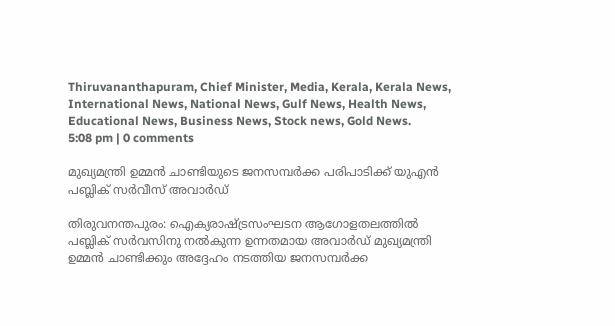Thiruvananthapuram, Chief Minister, Media, Kerala, Kerala News, International News, National News, Gulf News, Health News, Educational News, Business News, Stock news, Gold News.
5:08 pm | 0 comments

മുഖ്യമന്ത്രി ഉമ്മന്‍ ചാണ്ടിയുടെ ജനസമ്പര്‍ക്ക പരിപാടിക്ക് യുഎന്‍ പബ്ലിക് സര്‍വീസ് അവാര്‍ഡ്

തിരുവനന്തപുരം: ഐക്യരാഷ്ട്രസംഘടന ആഗോളതലത്തില്‍ പബ്ലിക് സര്‍വസിനു നല്‍കുന്ന ഉന്നതമായ അവാര്‍ഡ് മുഖ്യമന്ത്രി ഉമ്മന്‍ ചാണ്ടിക്കും അദ്ദേഹം നടത്തിയ ജനസമ്പര്‍ക്ക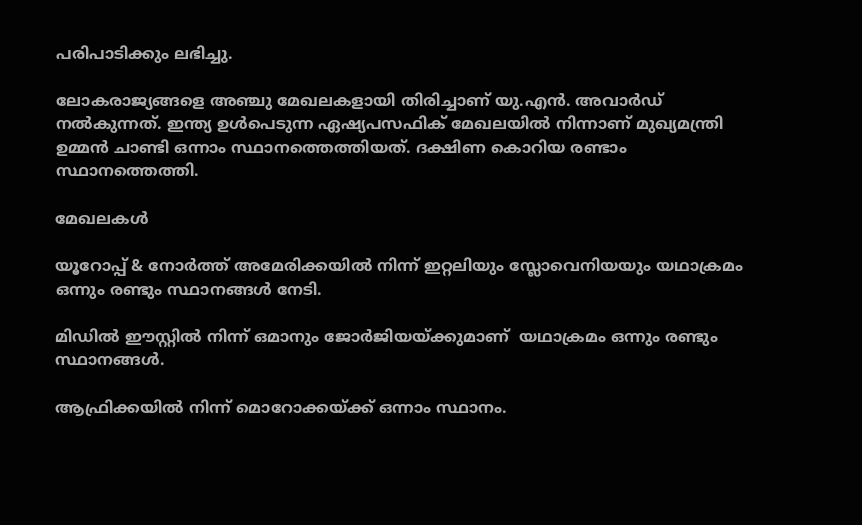പരിപാടിക്കും ലഭിച്ചു.

ലോകരാജ്യങ്ങളെ അഞ്ചു മേഖലകളായി തിരിച്ചാണ് യു.എന്‍. അവാര്‍ഡ് നല്‍കുന്നത്. ഇന്ത്യ ഉള്‍പെടുന്ന ഏഷ്യപസഫിക് മേഖലയില്‍ നിന്നാണ് മുഖ്യമന്ത്രി ഉമ്മന്‍ ചാണ്ടി ഒന്നാം സ്ഥാനത്തെത്തിയത്. ദക്ഷിണ കൊറിയ രണ്ടാം സ്ഥാനത്തെത്തി.

മേഖലകള്‍

യൂറോപ്പ് & നോര്‍ത്ത് അമേരിക്കയില്‍ നിന്ന് ഇറ്റലിയും സ്ലോവെനിയയും യഥാക്രമം ഒന്നും രണ്ടും സ്ഥാനങ്ങള്‍ നേടി.

മിഡില്‍ ഈസ്റ്റില്‍ നിന്ന് ഒമാനും ജോര്‍ജിയയ്ക്കുമാണ്  യഥാക്രമം ഒന്നും രണ്ടും സ്ഥാനങ്ങള്‍.

ആഫ്രിക്കയില്‍ നിന്ന് മൊറോക്കയ്ക്ക് ഒന്നാം സ്ഥാനം.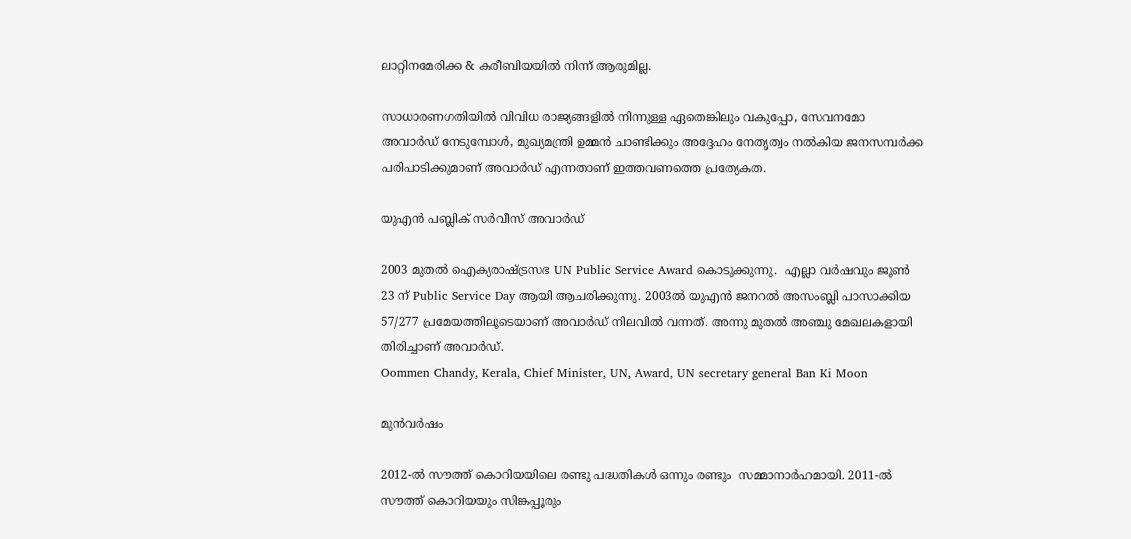ലാറ്റിനമേരിക്ക & കരീബിയയില്‍ നിന്ന് ആരുമില്ല.

സാധാരണഗതിയില്‍ വിവിധ രാജ്യങ്ങളില്‍ നിന്നുള്ള ഏതെങ്കിലും വകുപ്പോ, സേവനമോ അവാര്‍ഡ് നേടുമ്പോള്‍, മുഖ്യമന്ത്രി ഉമ്മന്‍ ചാണ്ടിക്കും അദ്ദേഹം നേതൃത്വം നല്‍കിയ ജനസമ്പര്‍ക്ക പരിപാടിക്കുമാണ് അവാര്‍ഡ് എന്നതാണ് ഇത്തവണത്തെ പ്രത്യേകത.

യുഎന്‍ പബ്ലിക് സര്‍വീസ് അവാര്‍ഡ്

2003 മുതല്‍ ഐക്യരാഷ്ട്രസഭ UN Public Service Award കൊടുക്കുന്നു.  എല്ലാ വര്‍ഷവും ജൂണ്‍ 23 ന് Public Service Day ആയി ആചരിക്കുന്നു. 2003ല്‍ യുഎന്‍ ജനറല്‍ അസംബ്ലി പാസാക്കിയ  57/277 പ്രമേയത്തിലൂടെയാണ് അവാര്‍ഡ് നിലവില്‍ വന്നത്. അന്നു മുതല്‍ അഞ്ചു മേഖലകളായി തിരിച്ചാണ് അവാര്‍ഡ്.
Oommen Chandy, Kerala, Chief Minister, UN, Award, UN secretary general Ban Ki Moon

മുന്‍വര്‍ഷം

2012-ല്‍ സൗത്ത് കൊറിയയിലെ രണ്ടു പദ്ധതികള്‍ ഒന്നും രണ്ടും  സമ്മാനാര്‍ഹമായി. 2011-ല്‍ സൗത്ത് കൊറിയയും സിങ്കപ്പൂരും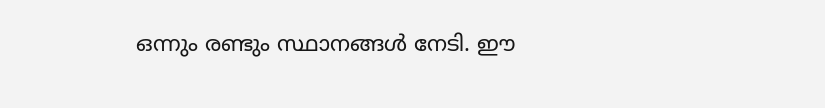ഒന്നും രണ്ടും സ്ഥാനങ്ങള്‍ നേടി. ഈ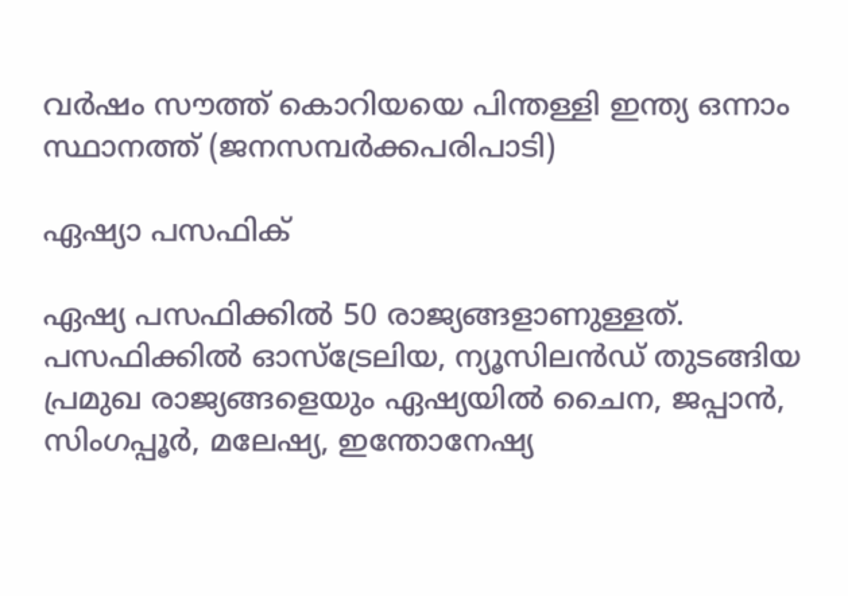വര്‍ഷം സൗത്ത് കൊറിയയെ പിന്തള്ളി ഇന്ത്യ ഒന്നാം സ്ഥാനത്ത് (ജനസമ്പര്‍ക്കപരിപാടി)

ഏഷ്യാ പസഫിക്

ഏഷ്യ പസഫിക്കില്‍ 50 രാജ്യങ്ങളാണുള്ളത്. പസഫിക്കില്‍ ഓസ്‌ട്രേലിയ, ന്യൂസിലന്‍ഡ് തുടങ്ങിയ പ്രമുഖ രാജ്യങ്ങളെയും ഏഷ്യയില്‍ ചൈന, ജപ്പാന്‍, സിംഗപ്പൂര്‍, മലേഷ്യ, ഇന്തോനേഷ്യ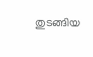തുടങ്ങിയ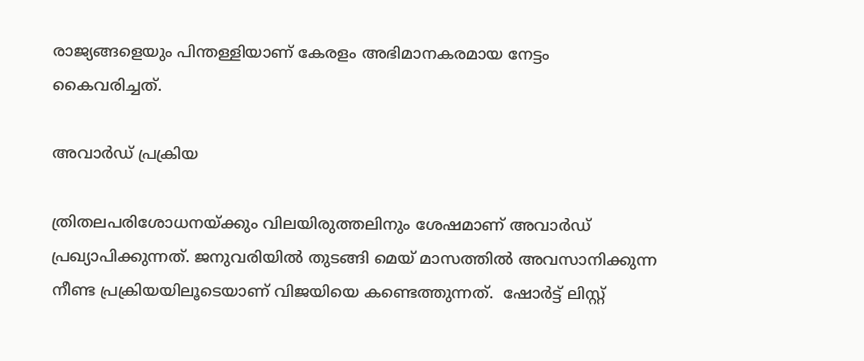രാജ്യങ്ങളെയും പിന്തള്ളിയാണ് കേരളം അഭിമാനകരമായ നേട്ടം കൈവരിച്ചത്.

അവാര്‍ഡ് പ്രക്രിയ

ത്രിതലപരിശോധനയ്ക്കും വിലയിരുത്തലിനും ശേഷമാണ് അവാര്‍ഡ് പ്രഖ്യാപിക്കുന്നത്. ജനുവരിയില്‍ തുടങ്ങി മെയ് മാസത്തില്‍ അവസാനിക്കുന്ന നീണ്ട പ്രക്രിയയിലൂടെയാണ് വിജയിയെ കണ്ടെത്തുന്നത്.  ഷോര്‍ട്ട് ലിസ്റ്റ്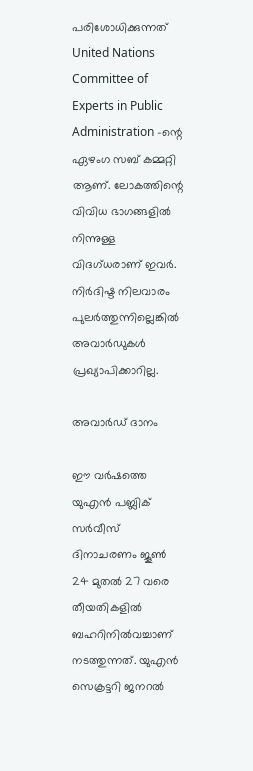പരിശോധിക്കുന്നത് United Nations Committee of Experts in Public Administration -ന്റെ ഏഴംഗ സബ് കമ്മറ്റി ആണ്. ലോകത്തിന്റെ വിവിധ ഭാഗങ്ങളില്‍ നിന്നുള്ള വിദഗ്ധരാണ് ഇവര്‍.  നിര്‍ദിഷ്ട നിലവാരം പുലര്‍ത്തുന്നില്ലെങ്കില്‍ അവാര്‍ഡുകള്‍ പ്രഖ്യാപിക്കാറില്ല.

അവാര്‍ഡ് ദാനം

ഈ വര്‍ഷത്തെ യുഎന്‍ പബ്ലിക് സര്‍വീസ് ദിനാചരണം ജൂണ്‍ 24 മുതല്‍ 27 വരെ തീയതികളില്‍ ബഹറിനില്‍വച്ചാണ് നടത്തുന്നത്. യുഎന്‍ സെക്രട്ടറി ജനറല്‍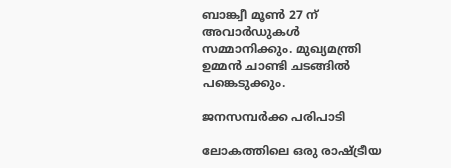ബാങ്ക്വീ മൂണ്‍ 27 ന് അവാര്‍ഡുകള്‍  സമ്മാനിക്കും. മുഖ്യമന്ത്രി ഉമ്മന്‍ ചാണ്ടി ചടങ്ങില്‍ പങ്കെടുക്കും.

ജനസമ്പര്‍ക്ക പരിപാടി

ലോകത്തിലെ ഒരു രാഷ്ട്രീയ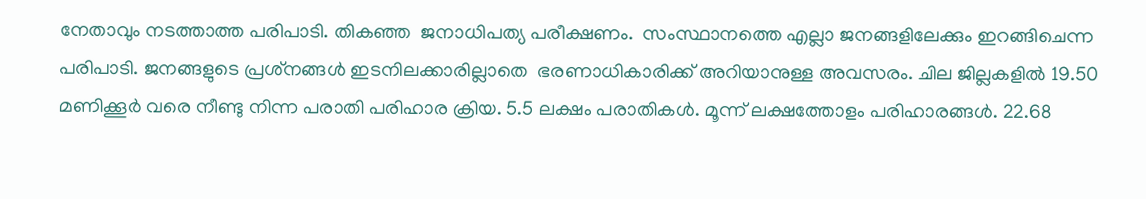നേതാവും നടത്താത്ത പരിപാടി. തികഞ്ഞ  ജനാധിപത്യ പരീക്ഷണം.  സംസ്ഥാനത്തെ എല്ലാ ജനങ്ങളിലേക്കും ഇറങ്ങിചെന്ന പരിപാടി. ജനങ്ങളുടെ പ്രശ്‌നങ്ങള്‍ ഇടനിലക്കാരില്ലാതെ  ഭരണാധികാരിക്ക് അറിയാനുള്ള അവസരം. ചില ജില്ലകളില്‍ 19.50 മണിക്കൂര്‍ വരെ നീണ്ടു നിന്ന പരാതി പരിഹാര ക്രിയ. 5.5 ലക്ഷം പരാതികള്‍. മൂന്ന് ലക്ഷത്തോളം പരിഹാരങ്ങള്‍. 22.68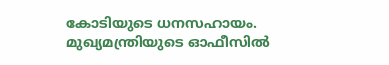കോടിയുടെ ധനസഹായം. മുഖ്യമന്ത്രിയുടെ ഓഫീസില്‍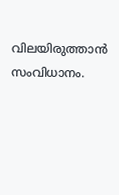വിലയിരുത്താന്‍ സംവിധാനം.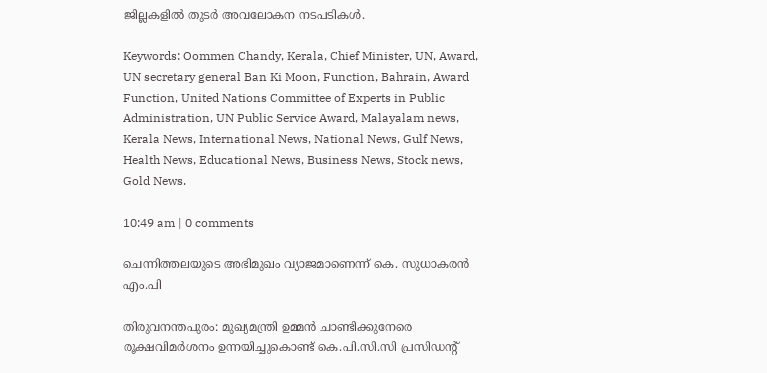ജില്ലകളില്‍ തുടര്‍ അവലോകന നടപടികള്‍.

Keywords: Oommen Chandy, Kerala, Chief Minister, UN, Award, UN secretary general Ban Ki Moon, Function, Bahrain, Award Function, United Nations Committee of Experts in Public Administration, UN Public Service Award, Malayalam news, Kerala News, International News, National News, Gulf News, Health News, Educational News, Business News, Stock news, Gold News.

10:49 am | 0 comments

ചെന്നിത്തലയുടെ അഭിമുഖം വ്യാജമാണെന്ന് കെ. സുധാകരന്‍ എം.പി

തിരുവനന്തപുരം: മുഖ്യമന്ത്രി ഉമ്മന്‍ ചാണ്ടിക്കുനേരെ രൂക്ഷവിമര്‍ശനം ഉന്നയിച്ചുകൊണ്ട് കെ.പി.സി.സി പ്രസിഡന്റ്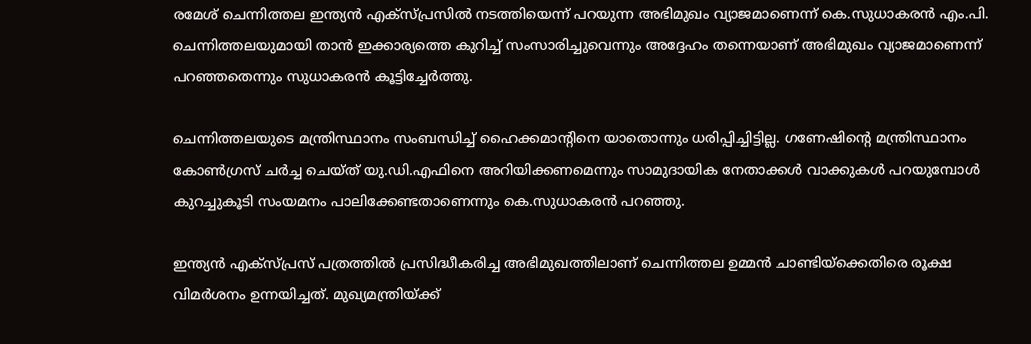രമേശ് ചെന്നിത്തല ഇന്ത്യന്‍ എക്‌സ്പ്രസില്‍ നടത്തിയെന്ന് പറയുന്ന അഭിമുഖം വ്യാജമാണെന്ന് കെ.സുധാകരന്‍ എം.പി. ചെന്നിത്തലയുമായി താന്‍ ഇക്കാര്യത്തെ കുറിച്ച് സംസാരിച്ചുവെന്നും അദ്ദേഹം തന്നെയാണ് അഭിമുഖം വ്യാജമാണെന്ന് പറഞ്ഞതെന്നും സുധാകരന്‍ കൂട്ടിച്ചേര്‍ത്തു.

ചെന്നിത്തലയുടെ മന്ത്രിസ്ഥാനം സംബന്ധിച്ച് ഹൈക്കമാന്റിനെ യാതൊന്നും ധരിപ്പിച്ചിട്ടില്ല. ഗണേഷിന്റെ മന്ത്രിസ്ഥാനം കോണ്‍ഗ്രസ് ചര്‍ച്ച ചെയ്ത് യു.ഡി.എഫിനെ അറിയിക്കണമെന്നും സാമുദായിക നേതാക്കള്‍ വാക്കുകള്‍ പറയുമ്പോള്‍ കുറച്ചുകൂടി സംയമനം പാലിക്കേണ്ടതാണെന്നും കെ.സുധാകരന്‍ പറഞ്ഞു.

ഇന്ത്യന്‍ എക്‌സ്പ്രസ് പത്രത്തില്‍ പ്രസിദ്ധീകരിച്ച അഭിമുഖത്തിലാണ് ചെന്നിത്തല ഉമ്മന്‍ ചാണ്ടിയ്‌ക്കെതിരെ രൂക്ഷ വിമര്‍ശനം ഉന്നയിച്ചത്. മുഖ്യമന്ത്രിയ്ക്ക്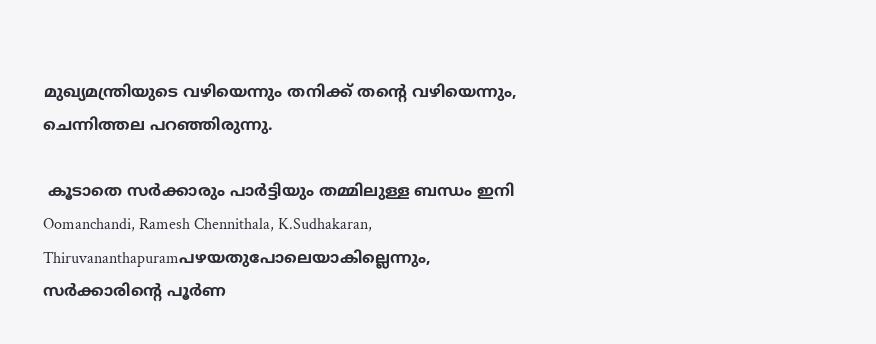മുഖ്യമന്ത്രിയുടെ വഴിയെന്നും തനിക്ക് തന്റെ വഴിയെന്നും, ചെന്നിത്തല പറഞ്ഞിരുന്നു.

 കൂടാതെ സര്‍ക്കാരും പാര്‍ട്ടിയും തമ്മിലുള്ള ബന്ധം ഇനി
Oomanchandi, Ramesh Chennithala, K.Sudhakaran, Thiruvananthapuramപഴയതുപോലെയാകില്ലെന്നും, സര്‍ക്കാരിന്റെ പൂര്‍ണ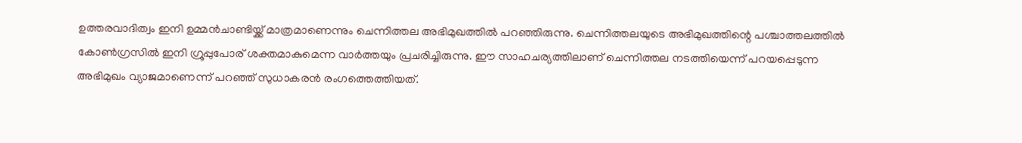ഉത്തരവാദിത്വം ഇനി ഉമ്മന്‍ചാണ്ടിയ്ക്ക് മാത്രമാണെന്നും ചെന്നിത്തല അഭിമുഖത്തില്‍ പറഞ്ഞിരുന്നു. ചെന്നിത്തലയുടെ അഭിമുഖത്തിന്റെ പശ്ചാത്തലത്തില്‍ കോണ്‍ഗ്രസില്‍ ഇനി ഗ്രൂപ്പുപോര് ശക്തമാകുമെന്ന വാര്‍ത്തയും പ്രചരിച്ചിരുന്നു. ഈ സാഹചര്യത്തിലാണ് ചെന്നിത്തല നടത്തിയെന്ന് പറയപ്പെടുന്ന അഭിമുഖം വ്യാജമാണെന്ന് പറഞ്ഞ് സുധാകരന്‍ രംഗത്തെത്തിയത്.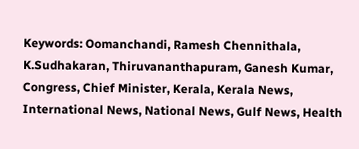Keywords: Oomanchandi, Ramesh Chennithala, K.Sudhakaran, Thiruvananthapuram, Ganesh Kumar, Congress, Chief Minister, Kerala, Kerala News, International News, National News, Gulf News, Health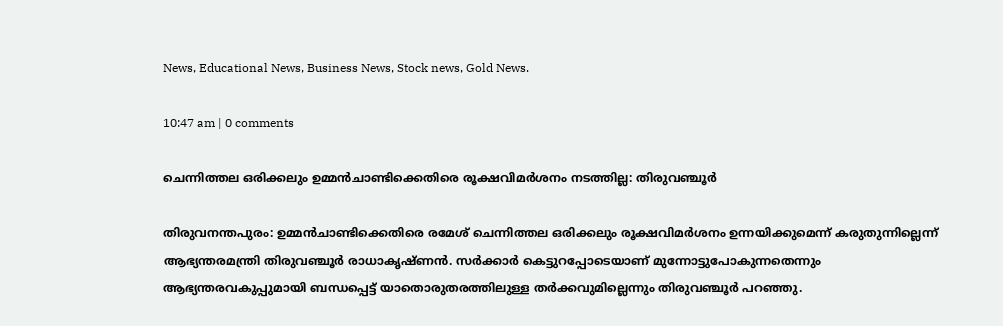News, Educational News, Business News, Stock news, Gold News.

10:47 am | 0 comments

ചെന്നിത്തല ഒരിക്കലും ഉമ്മന്‍ചാണ്ടിക്കെതിരെ രൂക്ഷവിമര്‍ശനം നടത്തില്ല: തിരുവഞ്ചൂര്‍

തിരുവനന്തപുരം: ഉമ്മന്‍ചാണ്ടിക്കെതിരെ രമേശ് ചെന്നിത്തല ഒരിക്കലും രൂക്ഷവിമര്‍ശനം ഉന്നയിക്കുമെന്ന് കരുതുന്നില്ലെന്ന് ആഭ്യന്തരമന്ത്രി തിരുവഞ്ചൂര്‍ രാധാകൃഷ്ണന്‍. സര്‍ക്കാര്‍ കെട്ടുറപ്പോടെയാണ് മുന്നോട്ടുപോകുന്നതെന്നും  ആഭ്യന്തരവകുപ്പുമായി ബന്ധപ്പെട്ട് യാതൊരുതരത്തിലുള്ള തര്‍ക്കവുമില്ലെന്നും തിരുവഞ്ചൂര്‍ പറഞ്ഞു.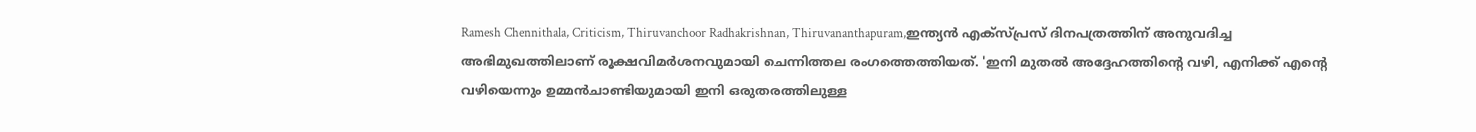Ramesh Chennithala, Criticism, Thiruvanchoor Radhakrishnan, Thiruvananthapuram,ഇന്ത്യന്‍ എക്‌സ്പ്രസ് ദിനപത്രത്തിന് അനുവദിച്ച അഭിമുഖത്തിലാണ് രൂക്ഷവിമര്‍ശനവുമായി ചെന്നിത്തല രംഗത്തെത്തിയത്. 'ഇനി മുതല്‍ അദ്ദേഹത്തിന്റെ വഴി, എനിക്ക് എന്റെ വഴിയെന്നും ഉമ്മന്‍ചാണ്ടിയുമായി ഇനി ഒരുതരത്തിലുള്ള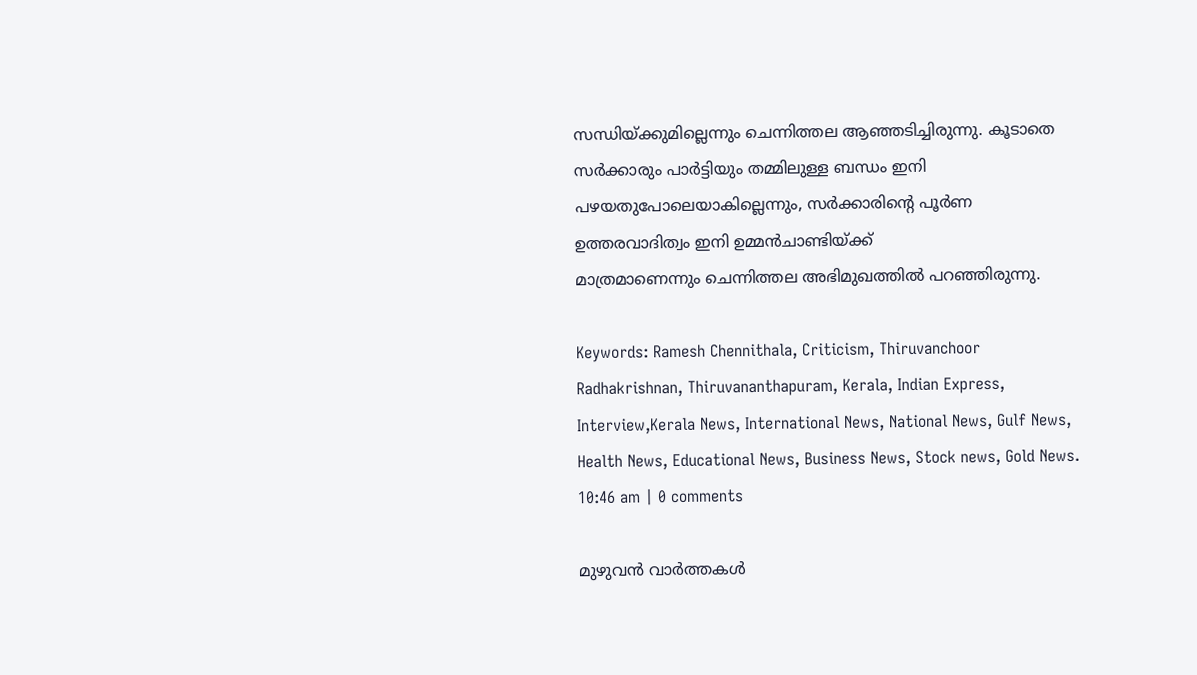സന്ധിയ്ക്കുമില്ലെന്നും ചെന്നിത്തല ആഞ്ഞടിച്ചിരുന്നു. കൂടാതെ സര്‍ക്കാരും പാര്‍ട്ടിയും തമ്മിലുള്ള ബന്ധം ഇനി പഴയതുപോലെയാകില്ലെന്നും, സര്‍ക്കാരിന്റെ പൂര്‍ണ ഉത്തരവാദിത്വം ഇനി ഉമ്മന്‍ചാണ്ടിയ്ക്ക്
മാത്രമാണെന്നും ചെന്നിത്തല അഭിമുഖത്തില്‍ പറഞ്ഞിരുന്നു.

Keywords: Ramesh Chennithala, Criticism, Thiruvanchoor Radhakrishnan, Thiruvananthapuram, Kerala, Indian Express, Interview,Kerala News, International News, National News, Gulf News, Health News, Educational News, Business News, Stock news, Gold News.
10:46 am | 0 comments

മുഴുവന്‍ വാര്‍ത്തകള്‍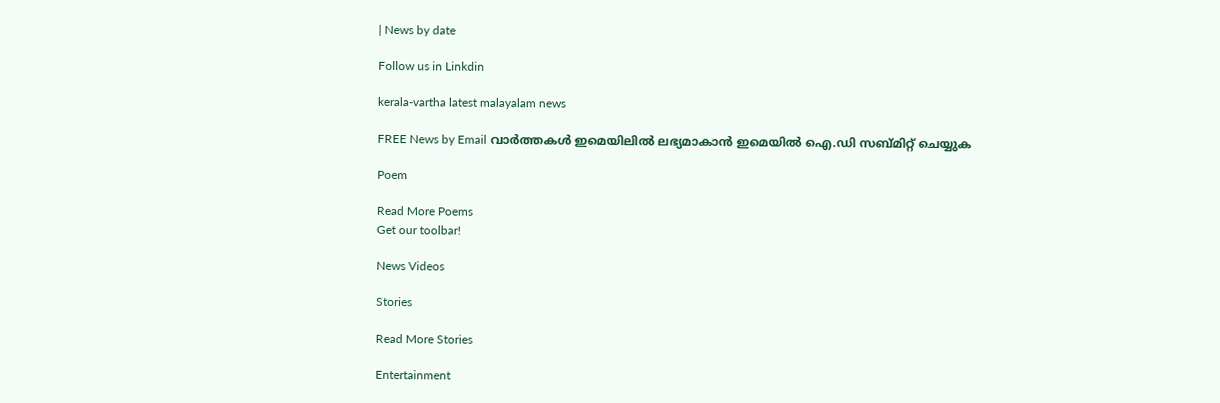| News by date

Follow us in Linkdin

kerala-vartha latest malayalam news

FREE News by Email വാര്‍ത്തകള്‍ ഇമെയിലില്‍ ലഭ്യമാകാന്‍ ഇമെയില്‍ ഐ.ഡി സബ്മിറ്റ് ചെയ്യുക

Poem

Read More Poems
Get our toolbar!

News Videos

Stories

Read More Stories

Entertainment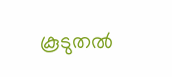കൂടുതല്‍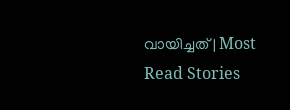വായിച്ചത് | Most Read Stories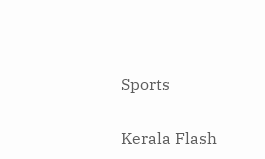Sports

Kerala Flash